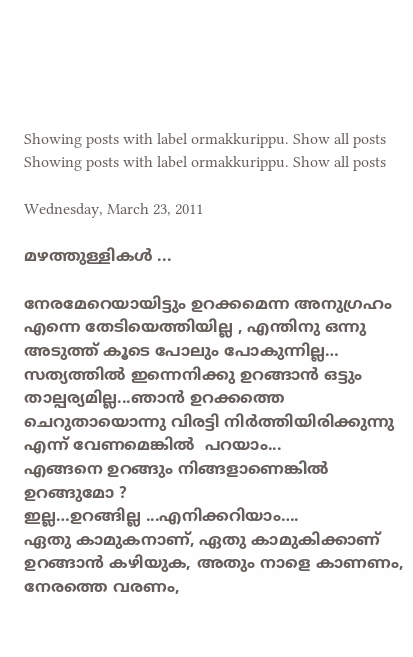Showing posts with label ormakkurippu. Show all posts
Showing posts with label ormakkurippu. Show all posts

Wednesday, March 23, 2011

മഴത്തുള്ളികള്‍ ...

നേരമേറെയായിട്ടും ഉറക്കമെന്ന അനുഗ്രഹം എന്നെ തേടിയെത്തിയില്ല , എന്തിനു ഒന്നു അടുത്ത് കൂടെ പോലും പോകുന്നില്ല… സത്യത്തില്‍‍ ഇന്നെനിക്കു ഉറങ്ങാന്‍ ഒട്ടും താല്പര്യമില്ല...ഞാന്‍ ഉറക്കത്തെ ചെറുതായൊന്നു വിരട്ടി നിര്‍ത്തിയിരിക്കുന്നു എന്ന് വേണമെങ്കില്‍ ‍ പറയാം...
എങ്ങനെ ഉറങ്ങും നിങ്ങളാണെങ്കില്‍ ഉറങ്ങുമോ ?
ഇല്ല…ഉറങ്ങില്ല ...എനിക്കറിയാം….
ഏതു കാമുകനാണ്, ഏതു കാമുകിക്കാണ് ഉറങ്ങാന്‍ കഴിയുക, അതും നാളെ കാണണം, നേരത്തെ വരണം,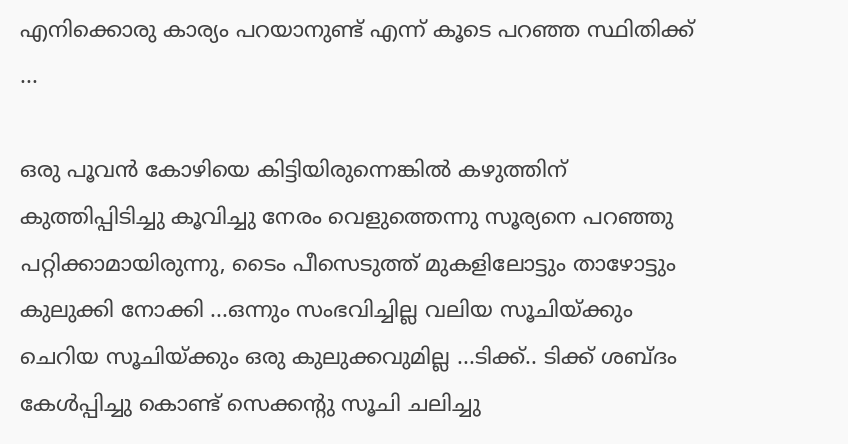എനിക്കൊരു കാര്യം പറയാനുണ്ട് എന്ന് കൂടെ പറഞ്ഞ സ്ഥിതിക്ക് ...

ഒരു പൂവന്‍ കോഴിയെ കിട്ടിയിരുന്നെങ്കില്‍ കഴുത്തിന്‌ കുത്തിപ്പിടിച്ചു കൂവിച്ചു നേരം വെളുത്തെന്നു സൂര്യനെ പറഞ്ഞു പറ്റിക്കാമായിരുന്നു, ടൈം പീസെടുത്ത്‌ മുകളിലോട്ടും താഴോട്ടും കുലുക്കി നോക്കി ...ഒന്നും സംഭവിച്ചില്ല വലിയ സൂചിയ്ക്കും ചെറിയ സൂചിയ്ക്കും ഒരു കുലുക്കവുമില്ല ...ടിക്ക്.. ടിക്ക് ശബ്ദം കേള്‍പ്പിച്ചു കൊണ്ട് സെക്കന്റു ‌സൂചി ചലിച്ചു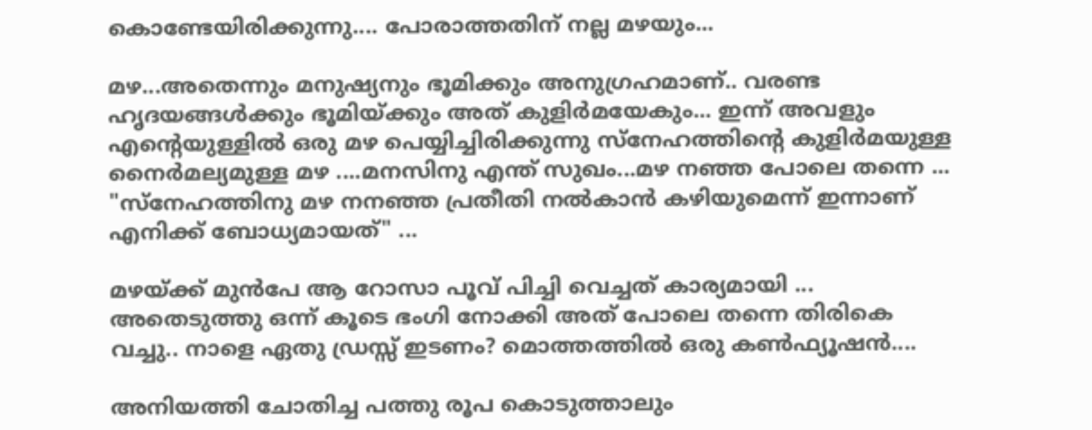കൊണ്ടേയിരിക്കുന്നു.... പോരാത്തതിന് നല്ല മഴയും...

മഴ...അതെന്നും മനുഷ്യനും ഭൂമിക്കും അനുഗ്രഹമാണ്.. വരണ്ട ഹൃദയങ്ങള്‍ക്കും ഭൂമിയ്ക്കും അത് കുളിര്‍മയേകും... ഇന്ന് അവളും എന്റെയുള്ളില്‍‍ ഒരു മഴ പെയ്യിച്ചിരിക്കുന്നു സ്നേഹത്തിന്റെ കുളിര്‍മയുള്ള നൈര്‍മല്യമുള്ള മഴ ....മനസിനു എന്ത് സുഖം...മഴ നഞ്ഞ പോലെ തന്നെ ... "സ്നേഹത്തിനു മഴ നനഞ്ഞ പ്രതീതി നല്‍കാന്‍ കഴിയുമെന്ന് ഇന്നാണ് എനിക്ക് ബോധ്യമായത്" ...

മഴയ്ക്ക്‌ മുന്‍പേ ആ റോസാ പൂവ് പിച്ചി വെച്ചത് കാര്യമായി ... അതെടുത്തു ഒന്ന് കൂടെ ഭംഗി നോക്കി അത് പോലെ തന്നെ തിരികെ വച്ചു.. നാളെ ഏതു ഡ്രസ്സ്‌ ഇടണം? മൊത്തത്തില്‍‍ ഒരു കണ്‍ഫ്യൂഷന്‍‍....

അനിയത്തി ചോതിച്ച പത്തു രൂപ കൊടുത്താലും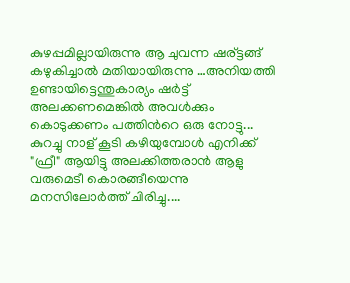കുഴപ്പമില്ലായിരുന്നു ആ ചുവന്ന ഷര്ട്ടങ്ങ്‌ കഴുകിച്ചാല്‍ മതിയായിരുന്നു …അനിയത്തി ഉണ്ടായിട്ടെന്തുകാര്യം ഷര്‍ട്ട്‌ അലക്കണമെങ്കില്‍‍ അവള്‍ക്കും കൊടുക്കണം പത്തിന്‍റെ ഒരു നോട്ടു... കുറച്ചു നാള് കൂടി കഴിയുമ്പോള്‍‍ എനിക്ക് "ഫ്രീ" ആയിട്ടു അലക്കിത്തരാന്‍ ആളു വരുമെടീ കൊരങ്ങീയെന്നു മനസിലോര്‍ത്ത് ചിരിച്ചു....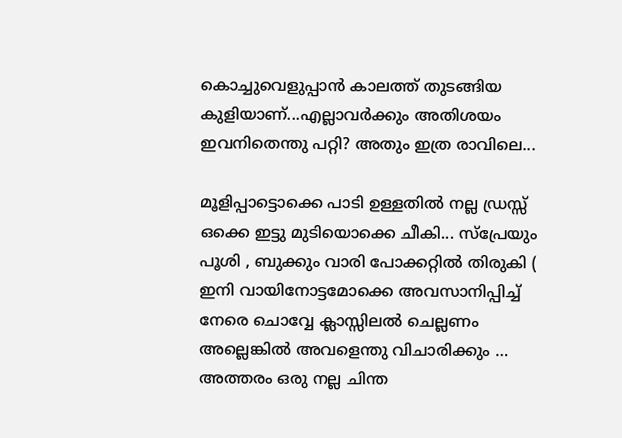കൊച്ചുവെളുപ്പാന്‍ കാലത്ത് തുടങ്ങിയ കുളിയാണ്...എല്ലാവര്‍ക്കും അതിശയം ഇവനിതെന്തു പറ്റി? അതും ഇത്ര രാവിലെ...

മൂളിപ്പാട്ടൊക്കെ പാടി ഉള്ളതില്‍‍ നല്ല ഡ്രസ്സ്‌ ഒക്കെ ഇട്ടു മുടിയൊക്കെ ചീകി... സ്പ്രേയും പൂശി , ബുക്കും വാരി പോക്കറ്റില്‍ തിരുകി ( ഇനി വായിനോട്ടമോക്കെ അവസാനിപ്പിച്ച്‌ നേരെ ചൊവ്വേ ക്ലാസ്സിലല്‍ ചെല്ലണം അല്ലെങ്കില്‍ അവളെന്തു വിചാരിക്കും … അത്തരം ഒരു നല്ല ചിന്ത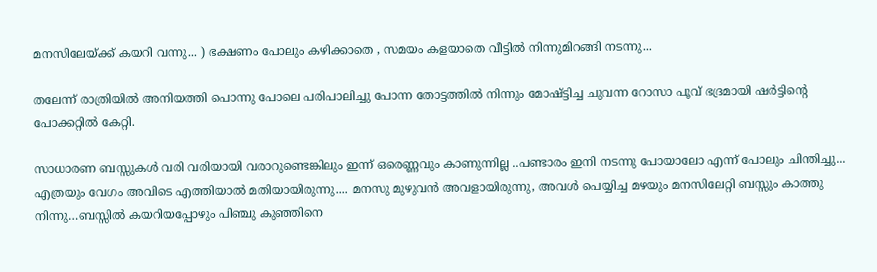മനസിലേയ്ക്ക് കയറി വന്നു... ) ഭക്ഷണം പോലും കഴിക്കാതെ , സമയം കളയാതെ വീട്ടില്‍‍ നിന്നുമിറങ്ങി നടന്നു...

തലേന്ന് രാത്രിയില്‍ അനിയത്തി പൊന്നു പോലെ പരിപാലിച്ചു പോന്ന തോട്ടത്തില്‍‍ നിന്നും മോഷ്ട്ടിച്ച ചുവന്ന റോസാ പൂവ് ഭദ്രമായി ഷര്‍ട്ടിന്റെ പോക്കറ്റില്‍‍ കേറ്റി.

സാധാരണ ബസ്സുകള്‍ വരി വരിയായി വരാറുണ്ടെങ്കിലും ഇന്ന് ഒരെണ്ണവും കാണുന്നില്ല ..പണ്ടാരം ഇനി നടന്നു പോയാലോ എന്ന് പോലും ചിന്തിച്ചു...
എത്രയും വേഗം അവിടെ എത്തിയാല്‍‍ മതിയായിരുന്നു.... മനസു മുഴുവന്‍ അവളായിരുന്നു, അവള്‍ പെയ്യിച്ച മഴയും മനസിലേറ്റി ബസ്സും കാത്തു നിന്നു…ബസ്സില്‍ കയറിയപ്പോഴും പിഞ്ചു കുഞ്ഞിനെ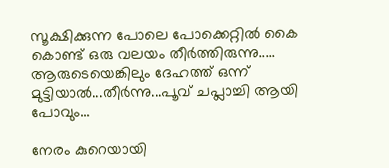സൂക്ഷിക്കുന്ന പോലെ പോക്കെറ്റില്‍‍ കൈ കൊണ്ട് ഒരു വലയം തീര്‍ത്തിരുന്നു..... ആരുടെയെങ്കിലും ദേഹത്ത് ഒന്ന് മുട്ടിയാല്‍...തീര്‍ന്നു...പൂവ് ചപ്ലാച്ചി ആയി പോവും...

നേരം കുറെയായി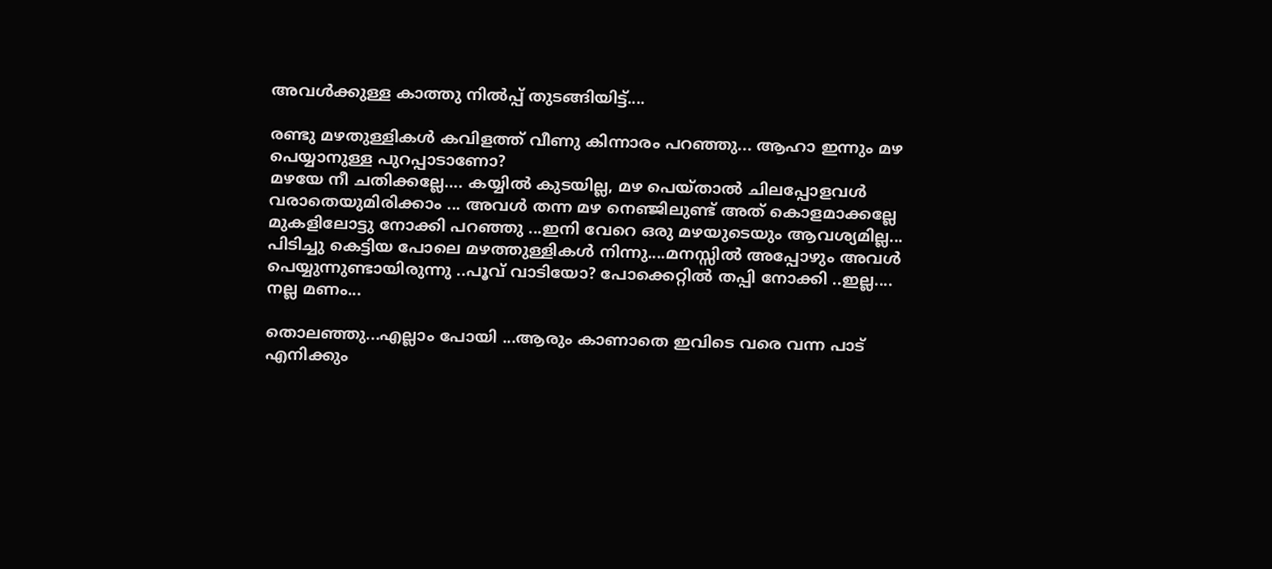അവള്‍ക്കുള്ള കാത്തു നില്‍പ്പ് തുടങ്ങിയിട്ട്....

രണ്ടു മഴതുള്ളികള്‍ കവിളത്ത് വീണു കിന്നാരം പറഞ്ഞു... ആഹാ ഇന്നും മഴ പെയ്യാനുള്ള പുറപ്പാടാണോ?
മഴയേ നീ ചതിക്കല്ലേ…. കയ്യില്‍ കുടയില്ല, മഴ പെയ്താല്‍ ചിലപ്പോളവള്‍ വരാതെയുമിരിക്കാം ... അവള്‍ തന്ന മഴ നെഞ്ജിലുണ്ട്‌ അത് കൊളമാക്കല്ലേ മുകളിലോട്ടു നോക്കി പറഞ്ഞു ...ഇനി വേറെ ഒരു മഴയുടെയും ആവശ്യമില്ല...
പിടിച്ചു കെട്ടിയ പോലെ മഴത്തുള്ളികള്‍‍ നിന്നു....മനസ്സില്‍‍ അപ്പോഴും അവള്‍ പെയ്യുന്നുണ്ടായിരുന്നു ..പൂവ് വാടിയോ? പോക്കെറ്റില്‍‍ തപ്പി നോക്കി ..ഇല്ല.... നല്ല മണം...

തൊലഞ്ഞു...എല്ലാം പോയി ...ആരും കാണാതെ ഇവിടെ വരെ വന്ന പാട് എനിക്കും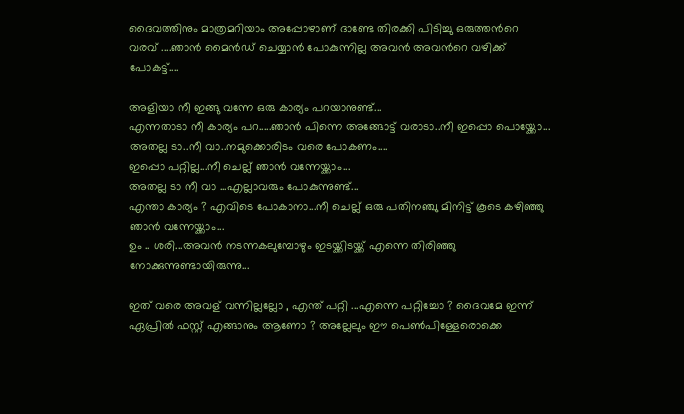ദൈവത്തിനും മാത്രമറിയാം അപ്പോഴാണ്‌ ദാണ്ടേ തിരക്കി പിടിച്ചു ഒരുത്തന്‍റെ വരവ് ‍....ഞാന്‍ മൈന്‍ഡ് ചെയ്യാന്‍ പോകുന്നില്ല അവന്‍ അവന്‍റെ വഴിക്ക് പോകട്ട്....

അളിയാ നീ ഇങ്ങു വന്നേ ഒരു കാര്യം പറയാനുണ്ട്...
എന്നതാടാ നീ കാര്യം പറ.....ഞാന്‍ പിന്നെ അങ്ങോട്ട്‌ വരാടാ..നീ ഇപ്പൊ പൊയ്ക്കോ...
അതല്ല ടാ..നീ വാ..നമുക്കൊരിടം വരെ പോകണം....
ഇപ്പൊ പറ്റില്ല...നീ ചെല്ല് ഞാന്‍ വന്നേയ്ക്കാം...
അതല്ല ടാ നീ വാ ...എല്ലാവരും പോകുന്നുണ്ട്...
എന്താ കാര്യം ? എവിടെ പോകാനാ...നീ ചെല്ല് ഒരു പതിനഞ്ചു മിനിട്ട് കൂടെ കഴിഞ്ഞു ഞാന്‍ വന്നേയ്ക്കാം...
ഉം .. ശരി...അവന്‍ നടന്നകലുമ്പോഴും ഇടയ്ക്കിടയ്ക്ക് എന്നെ തിരിഞ്ഞു നോക്കുന്നുണ്ടായിരുന്നു...

ഇത് വരെ അവള് വന്നില്ലല്ലോ , എന്ത് പറ്റി ...എന്നെ പറ്റിച്ചോ ? ദൈവമേ ഇന്ന് ഏപ്രില്‍ ഫസ്റ്റ് എങ്ങാനും ആണോ ? അല്ലേലും ഈ പെണ്‍പിള്ളേരൊക്കെ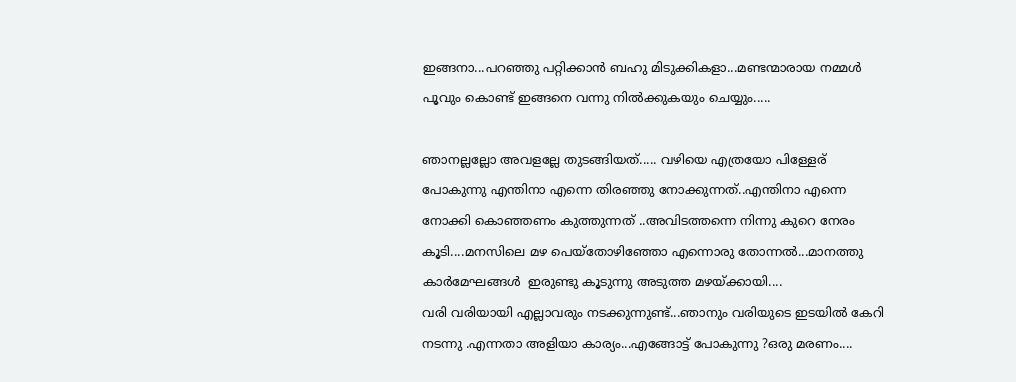ഇങ്ങനാ...പറഞ്ഞു പറ്റിക്കാന്‍ ബഹു മിടുക്കികളാ...മണ്ടന്മാരായ നമ്മള്‍ പൂവും കൊണ്ട് ഇങ്ങനെ വന്നു നില്‍ക്കുകയും ചെയ്യും.....

ഞാനല്ലല്ലോ അവളല്ലേ തുടങ്ങിയത്..... വഴിയെ എത്രയോ പിള്ളേര് പോകുന്നു എന്തിനാ എന്നെ തിരഞ്ഞു നോക്കുന്നത്..എന്തിനാ എന്നെ നോക്കി കൊഞ്ഞണം കുത്തുന്നത് ..അവിടത്തന്നെ നിന്നു കുറെ നേരം കൂടി....മനസിലെ മഴ പെയ്തോഴിഞ്ഞോ എന്നൊരു തോന്നല്‍‍...മാനത്തു കാര്‍മേഘങ്ങള്‍ ‍ ഇരുണ്ടു കൂടുന്നു അടുത്ത മഴയ്ക്കായി....
വരി വരിയായി എല്ലാവരും നടക്കുന്നുണ്ട്...ഞാനും വരിയുടെ ഇടയില്‍ കേറി നടന്നു .എന്നതാ അളിയാ കാര്യം...എങ്ങോട്ട് പോകുന്നു ?ഒരു മരണം....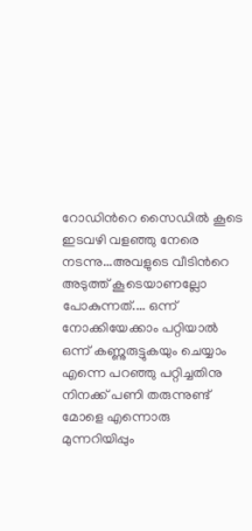റോഡിന്‍റെ സൈഡില്‍ കൂടെ ഇടവഴി വളഞ്ഞു നേരെ നടന്നു...അവളുടെ വീടിന്‍റെ അടുത്ത് കൂടെയാണല്ലോ പോകുന്നത്.... ഒന്ന് നോക്കിയേക്കാം പറ്റിയാല്‍ ഒന്ന് കണ്ണുരുട്ടുകയും ചെയ്യാം എന്നെ പറഞ്ഞു പറ്റിച്ചതിനു നിനക്ക് പണി തരുന്നുണ്ട് മോളെ എന്നൊരു മുന്നറിയിപ്പും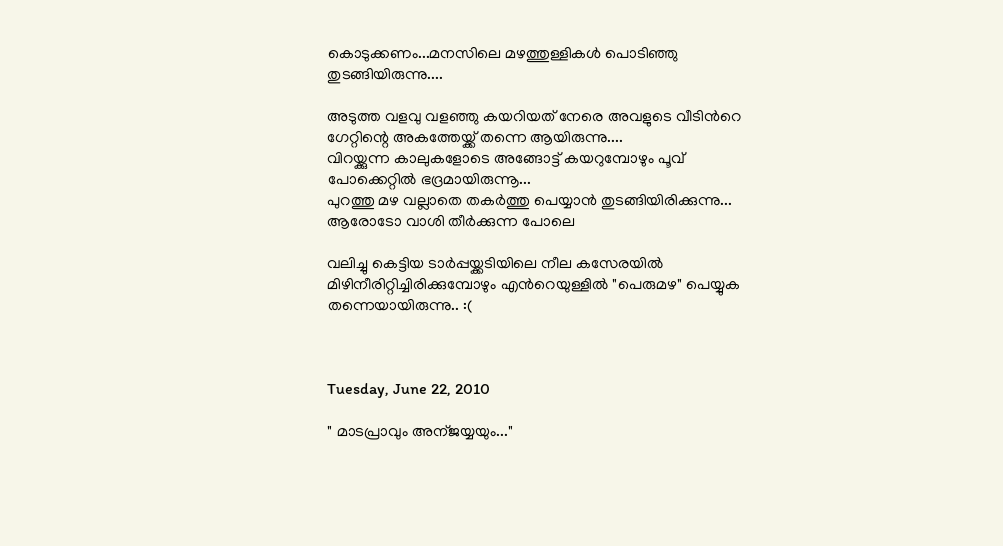കൊടുക്കണം...മനസിലെ മഴത്തുള്ളികള്‍ പൊടിഞ്ഞു തുടങ്ങിയിരുന്നു....

അടുത്ത വളവു വളഞ്ഞു കയറിയത് നേരെ അവളുടെ വീടിന്‍റെ ഗേറ്റിന്റെ അകത്തേയ്ക്ക് തന്നെ ആയിരുന്നു....
വിറയ്ക്കുന്ന കാലുകളോടെ അങ്ങോട്ട്‌ കയറുമ്പോഴും പൂവ് പോക്കെറ്റില്‍‍ ഭദ്രമായിരുന്നൂ...
പുറത്തു മഴ വല്ലാതെ തകര്‍ത്തു പെയ്യാന്‍ തുടങ്ങിയിരിക്കുന്നു... ആരോടോ വാശി തീര്‍ക്കുന്ന പോലെ

വലിച്ചു കെട്ടിയ ടാര്‍പ്പയ്ക്കടിയിലെ നീല കസേരയില്‍‍ മിഴിനീരിറ്റിച്ചിരിക്കുമ്പോഴും എന്‍റെയുള്ളില്‍ "പെരുമഴ" പെയ്യുക തന്നെയായിരുന്നു.. :(



Tuesday, June 22, 2010

" മാടപ്രാവും അന്ജയ്യയും..."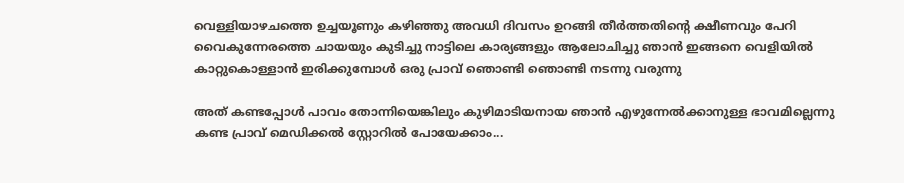വെള്ളിയാഴചത്തെ ഉച്ചയൂണും കഴിഞ്ഞു അവധി ദിവസം ഉറങ്ങി തീര്‍ത്തതിന്റെ ക്ഷീണവും പേറി വൈകുന്നേരത്തെ ചായയും കുടിച്ചു നാട്ടിലെ കാര്യങ്ങളും ആലോചിച്ചു ഞാന്‍ ഇങ്ങനെ വെളിയില്‍ കാറ്റുകൊള്ളാന്‍ ഇരിക്കുമ്പോള്‍ ഒരു പ്രാവ് ഞൊണ്ടി ഞൊണ്ടി നടന്നു വരുന്നു

അത് കണ്ടപ്പോള്‍ പാവം തോന്നിയെങ്കിലും കുഴിമാടിയനായ ഞാന്‍ എഴുന്നേല്‍ക്കാനുള്ള ഭാവമില്ലെന്നു കണ്ട പ്രാവ് മെഡിക്കല്‍ സ്റ്റോറില്‍ പോയേക്കാം...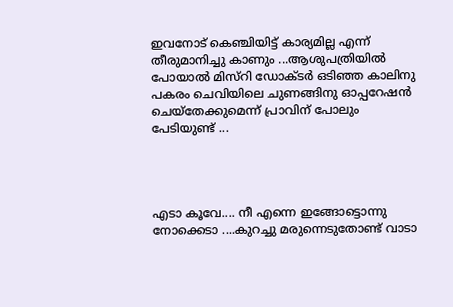ഇവനോട് കെഞ്ചിയിട്ട് കാര്യമില്ല എന്ന് തീരുമാനിച്ചു കാണും ...ആശുപത്രിയില്‍ പോയാല്‍ മിസ്റി ഡോക്ടര്‍ ഒടിഞ്ഞ കാലിനു പകരം ചെവിയിലെ ചുണങ്ങിനു ഓപ്പറേഷന്‍ ചെയ്തേക്കുമെന്ന് പ്രാവിന് പോലും പേടിയുണ്ട് ...




എടാ കൂവേ.... നീ എന്നെ ഇങ്ങോട്ടൊന്നു നോക്കെടാ ....കുറച്ചു മരുന്നെടുതോണ്ട് വാടാ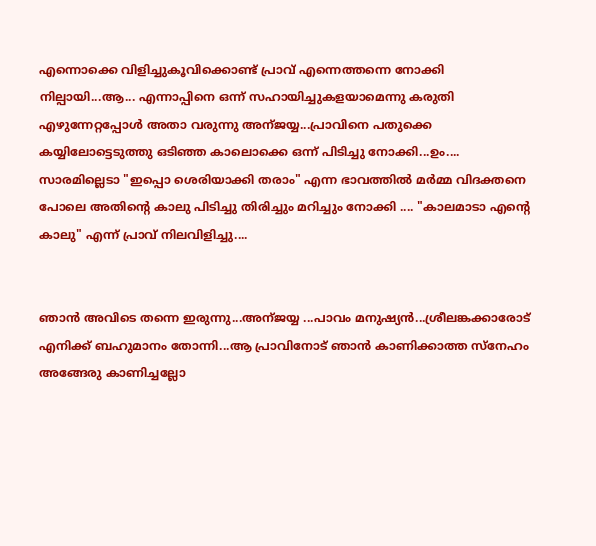എന്നൊക്കെ വിളിച്ചുകൂവിക്കൊണ്ട് പ്രാവ് എന്നെത്തന്നെ നോക്കി നില്പായി...ആ... എന്നാപ്പിനെ ഒന്ന് സഹായിച്ചുകളയാമെന്നു കരുതി എഴുന്നേറ്റപ്പോള്‍ അതാ വരുന്നു അന്ജയ്യ...പ്രാവിനെ പതുക്കെ കയ്യിലോട്ടെടുത്തു ഒടിഞ്ഞ കാലൊക്കെ ഒന്ന് പിടിച്ചു നോക്കി...ഉം.... സാരമില്ലെടാ "ഇപ്പൊ ശെരിയാക്കി തരാം" എന്ന ഭാവത്തില്‍ മര്‍മ്മ വിദക്തനെ പോലെ അതിന്റെ കാലു പിടിച്ചു തിരിച്ചും മറിച്ചും നോക്കി .... "കാലമാടാ എന്റെ കാലു" എന്ന് പ്രാവ് നിലവിളിച്ചു....


ഞാന്‍ അവിടെ തന്നെ ഇരുന്നു...അന്ജയ്യ ...പാവം മനുഷ്യന്‍...ശ്രീലങ്കക്കാരോട് എനിക്ക് ബഹുമാനം തോന്നി...ആ പ്രാവിനോട് ഞാന്‍ കാണിക്കാത്ത സ്നേഹം അങ്ങേരു കാണിച്ചല്ലോ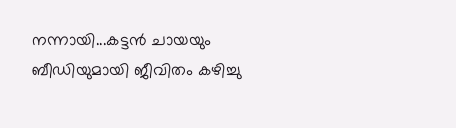നന്നായി...കട്ടന്‍ ചായയും ബീഡിയുമായി ജീവിതം കഴിച്ചു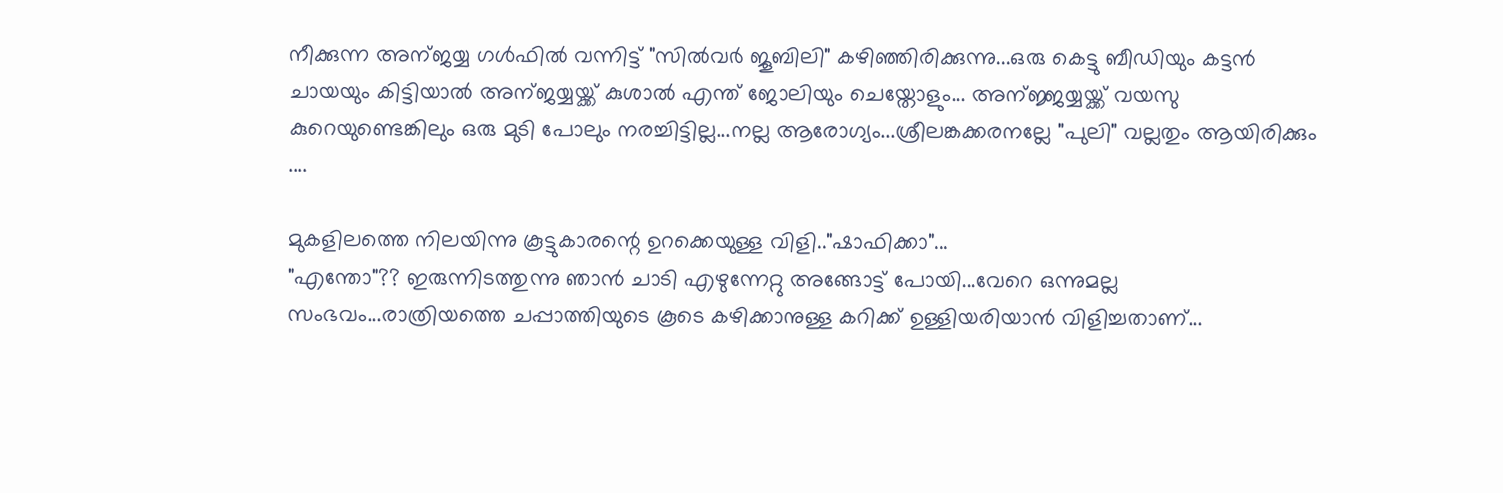നീക്കുന്ന അന്ജയ്യ ഗള്‍ഫില്‍ വന്നിട്ട് "സില്‍വര്‍ ജൂബിലി" കഴിഞ്ഞിരിക്കുന്നു...ഒരു കെട്ടു ബീഡിയും കട്ടന്‍ ചായയും കിട്ടിയാല്‍ അന്ജയ്യയ്ക്ക് കുശാല്‍ എന്ത് ജോലിയും ചെയ്തോളും... അന്ജ്ജയ്യയ്ക്ക് വയസു കുറെയുണ്ടെങ്കിലും ഒരു മുടി പോലും നരച്ചിട്ടില്ല...നല്ല ആരോഗ്യം...ശ്രീലങ്കക്കരനല്ലേ "പുലി" വല്ലതും ആയിരിക്കും ....

മുകളിലത്തെ നിലയിന്നു കൂട്ടുകാരന്റെ ഉറക്കെയുള്ള വിളി.."ഷാഫിക്കാ"...
"എന്തോ"?? ഇരുന്നിടത്തുന്നു ഞാന്‍ ചാടി എഴുന്നേറ്റു അങ്ങോട്ട്‌ പോയി...വേറെ ഒന്നുമല്ല
സംഭവം...രാത്രിയത്തെ ചപ്പാത്തിയുടെ കൂടെ കഴിക്കാനുള്ള കറിക്ക് ഉള്ളിയരിയാന്‍ വിളിച്ചതാണ്...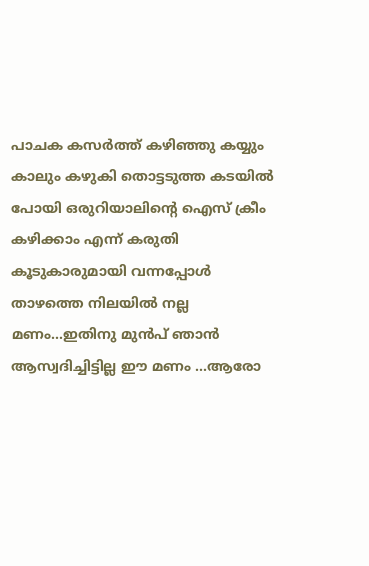പാചക കസര്‍ത്ത് കഴിഞ്ഞു കയ്യും കാലും കഴുകി തൊട്ടടുത്ത കടയില്‍ പോയി ഒരുറിയാലിന്റെ ഐസ് ക്രീം കഴിക്കാം എന്ന് കരുതി കൂടുകാരുമായി വന്നപ്പോള്‍ താഴത്തെ നിലയില്‍ നല്ല മണം...ഇതിനു മുന്‍പ് ഞാന്‍ ആസ്വദിച്ചിട്ടില്ല ഈ മണം ...ആരോ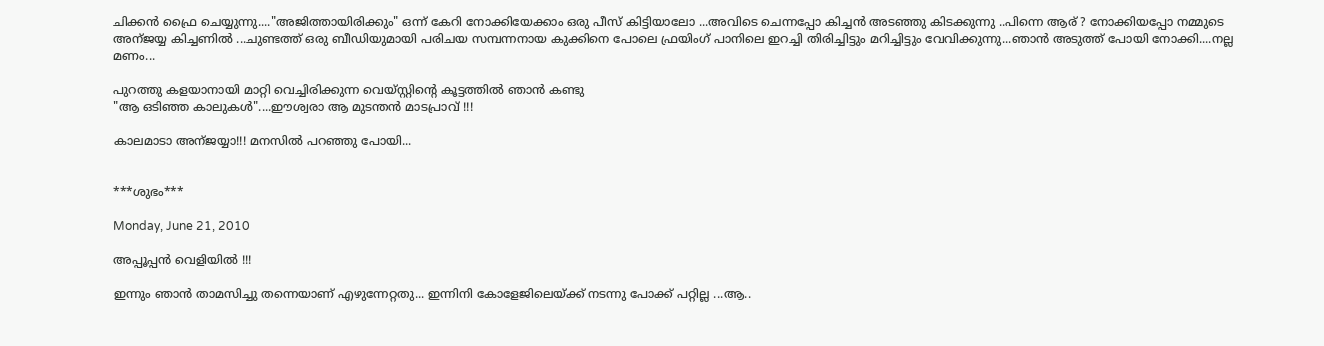ചിക്കന്‍ ഫ്രൈ ചെയ്യുന്നു...."അജിത്തായിരിക്കും" ഒന്ന് കേറി നോക്കിയേക്കാം ഒരു പീസ് കിട്ടിയാലോ ...അവിടെ ചെന്നപ്പോ കിച്ചന്‍ അടഞ്ഞു കിടക്കുന്നു ..പിന്നെ ആര് ? നോക്കിയപ്പോ നമ്മുടെ അന്ജയ്യ കിച്ചണില്‍ ...ചുണ്ടത്ത് ഒരു ബീഡിയുമായി പരിചയ സമ്പന്നനായ കുക്കിനെ പോലെ ഫ്രയിംഗ് പാനിലെ ഇറച്ചി തിരിച്ചിട്ടും മറിച്ചിട്ടും വേവിക്കുന്നു...ഞാന്‍ അടുത്ത് പോയി നോക്കി....നല്ല മണം...

പുറത്തു കളയാനായി മാറ്റി വെച്ചിരിക്കുന്ന വെയ്സ്റ്റിന്റെ കൂട്ടത്തില്‍ ഞാന്‍ കണ്ടു
"ആ ഒടിഞ്ഞ കാലുകള്‍"....ഈശ്വരാ ആ മുടന്തന്‍ മാടപ്രാവ് !!!

കാലമാടാ അന്ജയ്യാ!!! മനസില്‍ പറഞ്ഞു പോയി...


***ശുഭം***

Monday, June 21, 2010

അപ്പൂപ്പന്‍ വെളിയില്‍ !!!

ഇന്നും ഞാന്‍ താമസിച്ചു തന്നെയാണ് എഴുന്നേറ്റതു... ഇന്നിനി കോളേജിലെയ്ക്ക് നടന്നു പോക്ക് പറ്റില്ല ...ആ..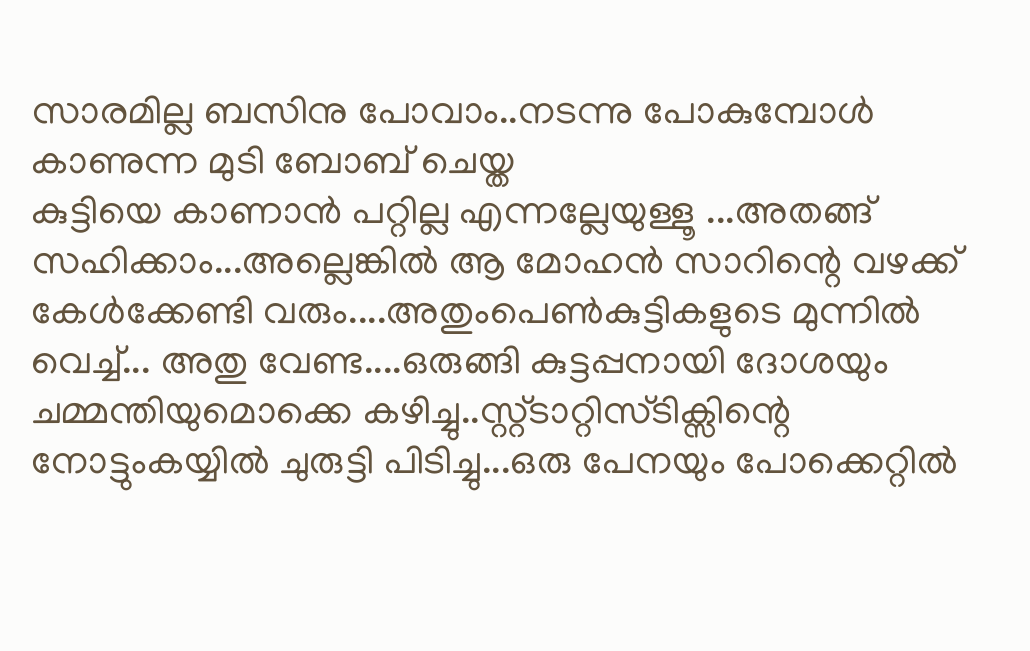സാരമില്ല ബസിനു പോവാം..നടന്നു പോകുമ്പോള്‍ കാണുന്ന മുടി ബോബ് ചെയ്ത
കുട്ടിയെ കാണാന്‍ പറ്റില്ല എന്നല്ലേയുള്ളൂ ...അതങ്ങ് സഹിക്കാം...അല്ലെങ്കില്‍ ആ മോഹന്‍ സാറിന്റെ വഴക്ക് കേള്‍ക്കേണ്ടി വരും....അതുംപെണ്‍കുട്ടികളുടെ മുന്നില്‍ വെച്ച്... അതു വേണ്ട....ഒരുങ്ങി കുട്ടപ്പനായി ദോശയും ചമ്മന്തിയുമൊക്കെ കഴിച്ചു..സ്റ്റ്ടാറ്റിസ്ടിക്സിന്റെ നോട്ടുംകയ്യില്‍ ചുരുട്ടി പിടിച്ചു...ഒരു പേനയും പോക്കെറ്റില്‍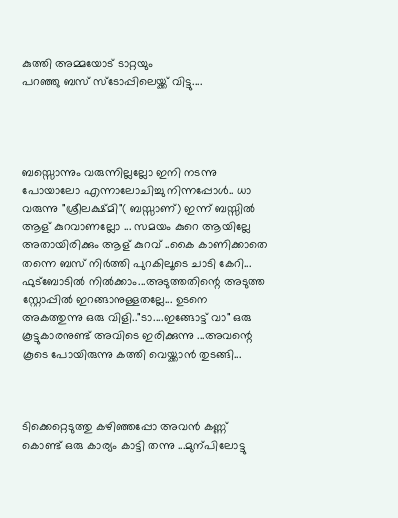കുത്തി അമ്മയോട് ടാറ്റയും
പറഞ്ഞു ബസ്‌ സ്ടോപ്പിലെയ്ക്ക് വിട്ടു....




ബസ്സൊന്നും വരുന്നില്ലല്ലോ ഇനി നടന്നു പോയാലോ എന്നാലോചിച്ചു നിന്നപ്പോള്‍.. ധാ വരുന്നു "ശ്രീലക്ഷ്മി"( ബസ്സാണ്) ഇന്ന് ബസ്സില്‍ ആള് കുറവാണല്ലോ ... സമയം കുറെ ആയില്ലേ അതായിരിക്കും ആള് കുറവ് ..കൈ കാണിക്കാതെ തന്നെ ബസ്‌ നിര്‍ത്തി പുറകിലൂടെ ചാടി കേറി... ഫുട്ബോടില്‍ നില്‍ക്കാം...അടുത്തതിന്റെ അടുത്ത സ്റ്റോപ്പില്‍ ഇറങ്ങാനുള്ളതല്ലേ... ഉടനെ അകത്തുന്നു ഒരു വിളി.."ടാ....ഇങ്ങോട്ട് വാ" ഒരു കൂട്ടുകാരനുണ്ട് അവിടെ ഇരിക്കുന്നു ...അവന്റെ കൂടെ പോയിരുന്നു കത്തി വെയ്ക്കാന്‍ തുടങ്ങി...



ടിക്കെറ്റെടുത്തു കഴിഞ്ഞപ്പോ അവന്‍ കണ്ണ് കൊണ്ട് ഒരു കാര്യം കാട്ടി തന്നു ...മുന്പിലോട്ടു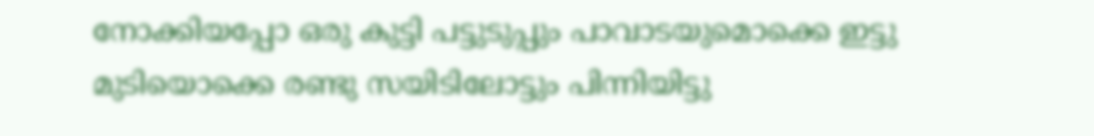നോക്കിയപ്പോ ഒരു കുട്ടി പട്ടുടുപ്പും പാവാടയുമൊക്കെ ഇട്ടു മുടിയൊക്കെ രണ്ടു സയിടിലോട്ടും പിന്നിയിട്ടു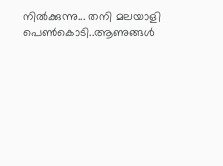നില്‍ക്കുന്നു... തനി മലയാളി പെണ്‍കൊടി..ആണുങ്ങള്‍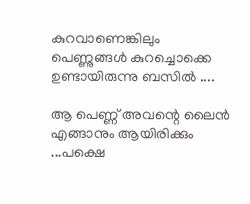കുറവാണെങ്കിലും പെണ്ണുങ്ങള്‍ കുറച്ചൊക്കെ ഉണ്ടായിരുന്നു ബസില്‍ ....

ആ പെണ്ണ് അവന്റെ ലൈന്‍ എങ്ങാനും ആയിരിക്കും ...പക്ഷെ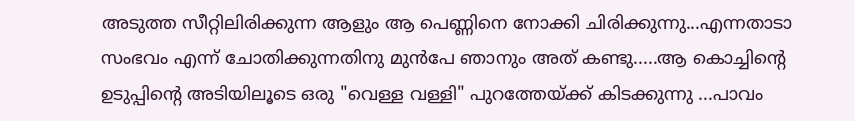അടുത്ത സീറ്റിലിരിക്കുന്ന ആളും ആ പെണ്ണിനെ നോക്കി ചിരിക്കുന്നു...എന്നതാടാ സംഭവം എന്ന് ചോതിക്കുന്നതിനു മുന്‍പേ ഞാനും അത് കണ്ടു.....ആ കൊച്ചിന്റെ ഉടുപ്പിന്റെ അടിയിലൂടെ ഒരു "വെള്ള വള്ളി" പുറത്തേയ്ക്ക് കിടക്കുന്നു ...പാവം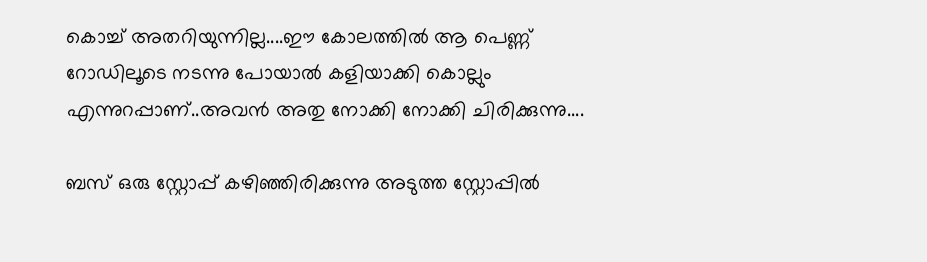കൊച്ച് അതറിയുന്നില്ല....ഈ കോലത്തില്‍ ആ പെണ്ണ് റോഡിലൂടെ നടന്നു പോയാല്‍ കളിയാക്കി കൊല്ലും എന്നുറപ്പാണ്..അവന്‍ അതു നോക്കി നോക്കി ചിരിക്കുന്നു....

ബസ്‌ ഒരു സ്റ്റോപ്പ്‌ കഴിഞ്ഞിരിക്കുന്നു അടുത്ത സ്റ്റോപ്പില്‍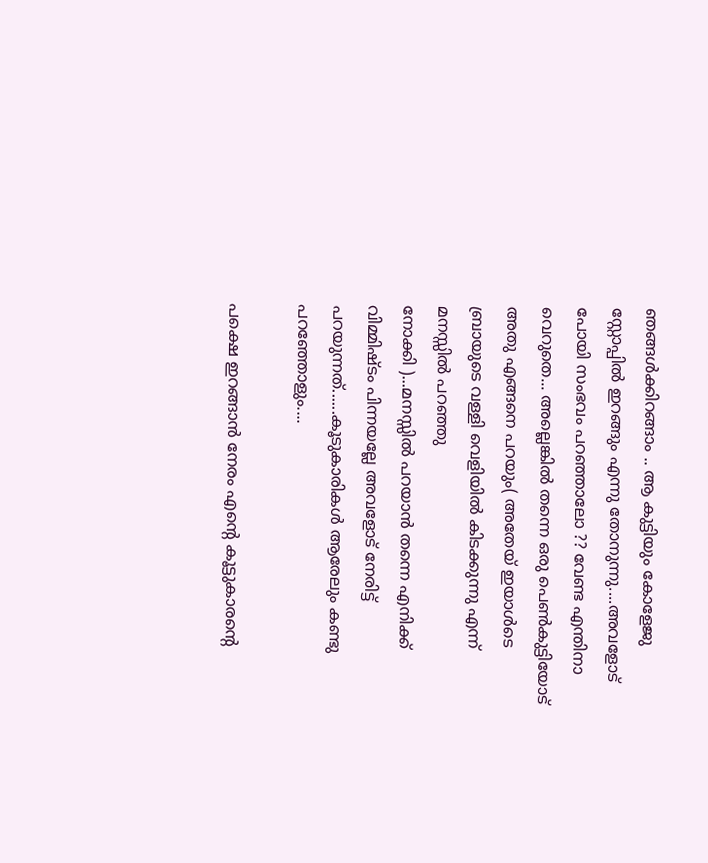ഞങ്ങള്‍ക്കിറങ്ങാം .. ആ കുട്ടിയും കോളേജു സ്റ്റോപ്പില്‍ ഇറങ്ങും എന്നു തോനുന്നു....അവളോട്‌ പോയി സംഭവം പറഞ്ഞാലോ ?? വേണ്ട എന്തിനാ വെറുതെ... അല്ലെങ്കില്‍ തന്നെ ഒരു പെണ്‍കുട്ടിയോട് അതു എങ്ങനെ പറയും( അതേയ് ഇയാള്‍ടെ ബ്രായുടെ വള്ളി വെളിയില്‍ കിടക്കുന്നു എന്ന് മനസ്സില്‍ പറഞ്ഞു
നോക്കി )...മനസ്സില്‍ പറയാന്‍ തന്നെ എനിക്ക് വിമ്മിഷ്ടം പിന്നയല്ലേ അവളോട്‌ നേരിട്ട് പറയുന്നത്......കൂടുകാരികള്‍ ആരേലും കണ്ടു പറഞ്ഞോളും....

പക്ഷെ ഇറങ്ങാന്‍ നേരം എന്റെ കൂട്ടുകാരന്റെ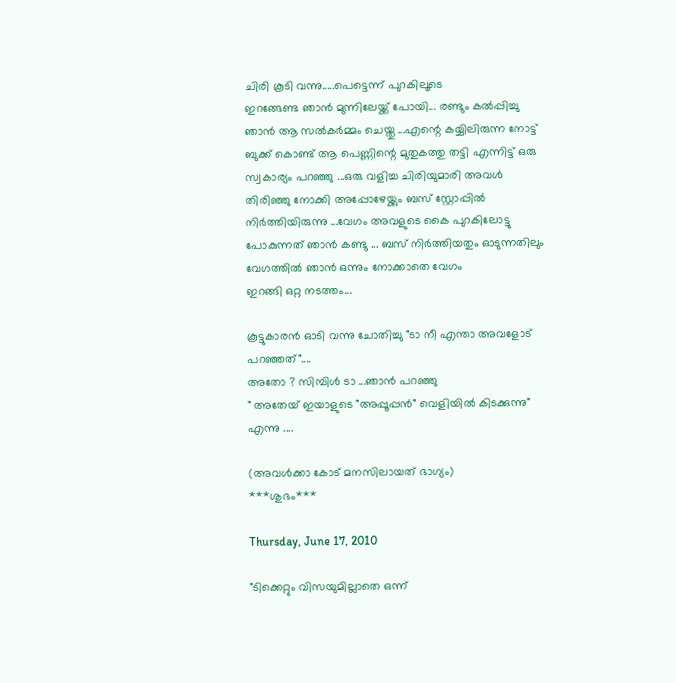ചിരി കൂടി വന്നു.....പെട്ടെന്ന് പുറകിലൂടെ
ഇറങ്ങേണ്ട ഞാന്‍ മുന്നിലേയ്ക്ക് പോയി... രണ്ടും കല്‍പ്പിച്ചു ഞാന്‍ ആ സല്‍കര്‍മ്മം ചെയ്തു ...എന്റെ കയ്യിലിരുന്ന നോട്ട് ബുക്ക്‌ കൊണ്ട് ആ പെണ്ണിന്റെ മുതുകത്തു തട്ടി എന്നിട്ട് ഒരു സ്വകാര്യം പറഞ്ഞു ...ഒരു വളിച്ച ചിരിയുമാരി അവള്‍ തിരിഞ്ഞു നോക്കി അപ്പോഴേയ്ക്കും ബസ്‌ സ്റ്റോപ്പില്‍ നിര്‍ത്തിയിരുന്നു ...വേഗം അവളുടെ കൈ പുറകിലോട്ടു പോകുന്നത് ഞാന്‍ കണ്ടു ... ബസ്‌ നിര്‍ത്തിയതും ഓടുന്നതിലും വേഗത്തില്‍ ഞാന്‍ ഒന്നും നോക്കാതെ വേഗം
ഇറങ്ങി ഒറ്റ നടത്തം...

കൂട്ടുകാരന്‍ ഓടി വന്നു ചോതിച്ചു "ടാ നീ എന്താ അവളോട്‌ പറഞ്ഞത്"....
അതോ ? സിമ്പിള്‍ ടാ ...ഞാന്‍ പറഞ്ഞു
" അതേയ് ഇയാളുടെ "അപ്പൂപ്പന്‍" വെളിയില്‍ കിടക്കുന്നു" എന്നു ....

(അവള്‍ക്കാ കോട് മനസിലായത് ഭാഗ്യം)
***ശുഭം***

Thursday, June 17, 2010

"ടിക്കെറ്റും വിസയുമില്ലാതെ ഒന്ന്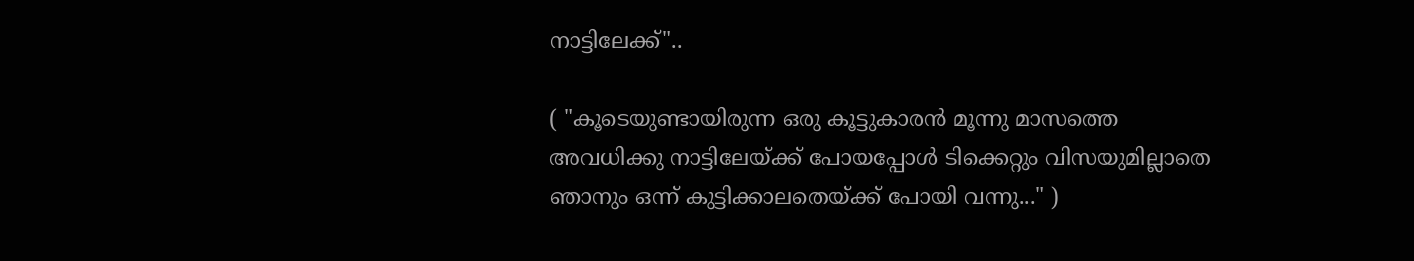നാട്ടിലേക്ക്"..

( "കൂടെയുണ്ടായിരുന്ന ഒരു കൂട്ടുകാരന്‍ മൂന്നു മാസത്തെ അവധിക്കു നാട്ടിലേയ്ക്ക് പോയപ്പോള്‍ ടിക്കെറ്റും വിസയുമില്ലാതെ ഞാനും ഒന്ന് കുട്ടിക്കാലതെയ്ക്ക് പോയി വന്നു..." )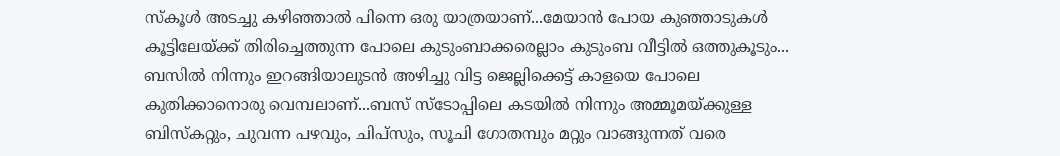സ്കൂള്‍ അടച്ചു കഴിഞ്ഞാല്‍ പിന്നെ ഒരു യാത്രയാണ്...മേയാന്‍ പോയ കുഞ്ഞാടുകള്‍ കൂട്ടിലേയ്ക്ക്‌ തിരിച്ചെത്തുന്ന പോലെ കുടുംബാക്കരെല്ലാം കുടുംബ വീട്ടില്‍ ഒത്തുകൂടും...
ബസില്‍ നിന്നും ഇറങ്ങിയാലുടന്‍ അഴിച്ചു വിട്ട ജെല്ലിക്കെട്ട് കാളയെ പോലെ
കുതിക്കാനൊരു വെമ്പലാണ്‌...ബസ്‌ സ്ടോപ്പിലെ കടയില്‍ നിന്നും അമ്മൂമയ്ക്കുള്ള ബിസ്കറ്റും, ചുവന്ന പഴവും, ചിപ്സും, സൂചി ഗോതമ്പും മറ്റും വാങ്ങുന്നത് വരെ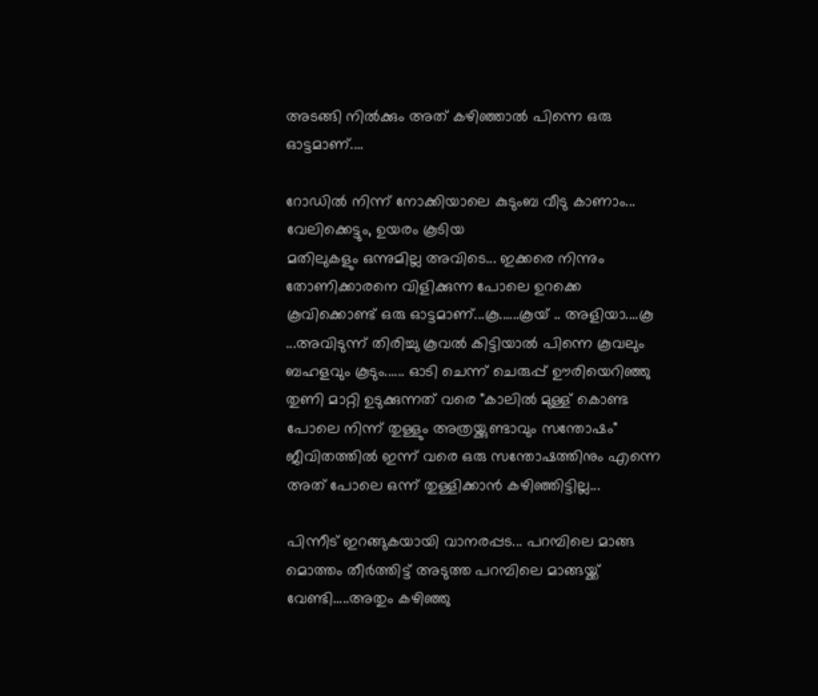അടങ്ങി നില്‍ക്കും അത് കഴിഞ്ഞാല്‍ പിന്നെ ഒരു ഓട്ടമാണ്....

റോഡില്‍ നിന്ന് നോക്കിയാലെ കുടുംബ വീടു കാണാം... വേലിക്കെട്ടും, ഉയരം കൂടിയ
മതിലുകളും ഒന്നുമില്ല അവിടെ... ഇക്കരെ നിന്നും തോണിക്കാരനെ വിളിക്കുന്ന പോലെ ഉറക്കെ കൂവിക്കൊണ്ട് ഒരു ഓട്ടമാണ്...കൂ......കൂയ് .. അളിയാ....കൂ ...അവിടുന്ന് തിരിച്ചു കൂവല്‍ കിട്ടിയാല്‍ പിന്നെ കൂവലും ബഹളവും കൂടും...... ഓടി ചെന്ന് ചെരുപ്പ് ഊരിയെറിഞ്ഞു തുണി മാറ്റി ഉടുക്കുന്നത് വരെ "കാലില്‍ മുള്ള് കൊണ്ട പോലെ നിന്ന് തുള്ളും അത്രയ്ക്കുണ്ടാവും സന്തോഷം" ജീവിതത്തില്‍ ഇന്ന് വരെ ഒരു സന്തോഷത്തിനും എന്നെ അത് പോലെ ഒന്ന് തുള്ളിക്കാന്‍ കഴിഞ്ഞിട്ടില്ല...

പിന്നീട് ഇറങ്ങുകയായി വാനരപ്പട... പറമ്പിലെ മാങ്ങ മൊത്തം തീര്‍ത്തിട്ട് അടുത്ത പറമ്പിലെ മാങ്ങയ്ക്ക് വേണ്ടി.....അതും കഴിഞ്ഞു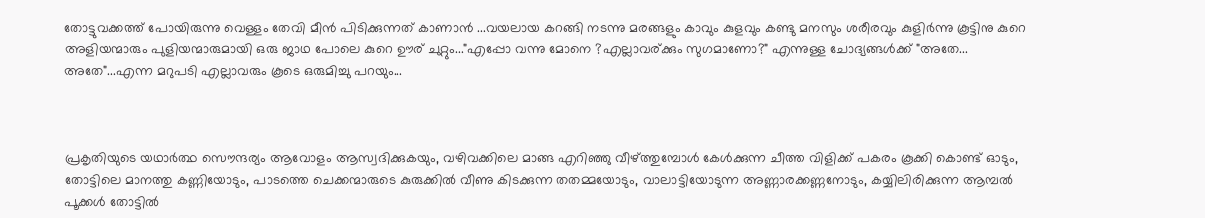തോട്ടുവക്കത്ത് പോയിരുന്നു വെള്ളം തേവി മീന്‍ പിടിക്കുന്നത്‌ കാണാന്‍ ...വയലായ കറങ്ങി നടന്നു മരങ്ങളും കാവും കുളവും കണ്ടു മനസും ശരീരവും കുളിര്‍ന്നു കൂട്ടിനു കുറെ അളിയന്മാരും പുളിയന്മാരുമായി ഒരു ജാഥ പോലെ കുറെ ഊര് ചുറ്റും..."എപ്പോ വന്നു മോനെ ?എല്ലാവര്ക്കും സുഗമാണോ?" എന്നുള്ള ചോദ്യങ്ങള്‍ക്ക് "അതേ... അതേ"...എന്ന മറുപടി എല്ലാവരും കൂടെ ഒരുമിച്ചു പറയും...



പ്രകൃതിയുടെ യഥാര്‍ത്ഥ സൌന്ദര്യം ആവോളം ആസ്വദിക്കുകയും, വഴിവക്കിലെ മാങ്ങ എറിഞ്ഞു വീഴ്ത്തുമ്പോള്‍ കേള്‍ക്കുന്ന ചീത്ത വിളിക്ക് പകരം കൂക്കി കൊണ്ട് ഓടും, തോട്ടിലെ മാനത്തു കണ്ണിയോടും, പാടത്തെ ചെക്കന്മാരുടെ കുരുക്കില്‍ വീണു കിടക്കുന്ന തതമ്മയോടും, വാലാട്ടിയോടുന്ന അണ്ണാരക്കണ്ണനോടും, കയ്യിലിരിക്കുന്ന ആമ്പല്‍ പൂക്കള്‍ തോട്ടില്‍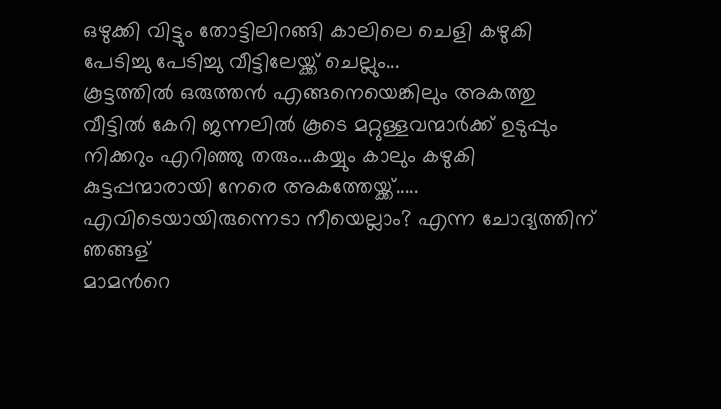ഒഴുക്കി വിട്ടും തോട്ടിലിറങ്ങി കാലിലെ ചെളി കഴുകി പേടിച്ചു പേടിച്ചു വീട്ടിലേയ്ക്ക് ചെല്ലും...
കൂട്ടത്തില്‍ ഒരുത്തന്‍ എങ്ങനെയെങ്കിലും അകത്തു വീട്ടില്‍ കേറി ജന്നലില്‍ കൂടെ മറ്റുള്ളവന്മാര്‍ക്ക് ഉടുപ്പും നിക്കറും എറിഞ്ഞു തരും...കയ്യും കാലും കഴുകി കുട്ടപ്പന്മാരായി നേരെ അകത്തേയ്ക്ക്..... എവിടെയായിരുന്നെടാ നീയെല്ലാം? എന്ന ചോദ്യത്തിന് ഞങ്ങള്
മാമന്‍റെ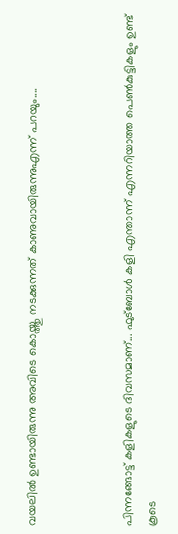വയലില്‍ ഉണ്ടായിരുന്നു അവിടെ കൊയ്ത്തു നടക്കുന്നത് കാണുവായിരുന്നുഎന്ന് പറയും....



പിന്നങ്ങോട്ട് കളികളുടെ ദിവസമാണ്... ഫുട്ബോള്‍ കളി എന്താന്ന് എന്നറിയാത്ത പെണ്‍കുട്ടികളും ഉണ്ട് കൂടെ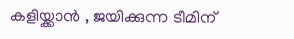കളിയ്ക്കാന്‍ , ജയിക്കുന്ന ടീമിന്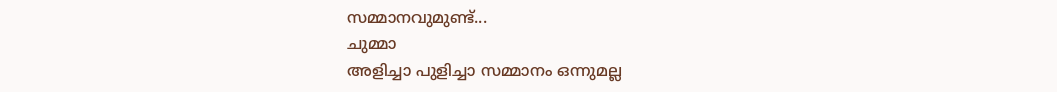സമ്മാനവുമുണ്ട്...
ചുമ്മാ
അളിച്ചാ പുളിച്ചാ സമ്മാനം ഒന്നുമല്ല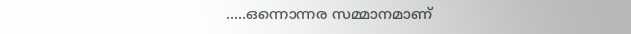.....ഒന്നൊന്നര സമ്മാനമാണ്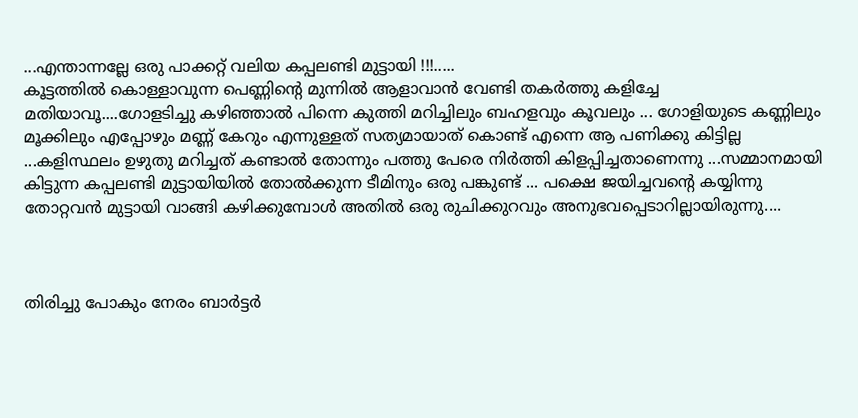...എന്താന്നല്ലേ ഒരു പാക്കറ്റ് വലിയ കപ്പലണ്ടി മുട്ടായി !!!.....
കൂട്ടത്തില്‍ കൊള്ളാവുന്ന പെണ്ണിന്റെ മുന്നില്‍ ആളാവാന്‍ വേണ്ടി തകര്‍ത്തു കളിച്ചേ മതിയാവൂ....ഗോളടിച്ചു കഴിഞ്ഞാല്‍ പിന്നെ കുത്തി മറിച്ചിലും ബഹളവും കൂവലും ... ഗോളിയുടെ കണ്ണിലും മൂക്കിലും എപ്പോഴും മണ്ണ് കേറും എന്നുള്ളത് സത്യമായാത് കൊണ്ട് എന്നെ ആ പണിക്കു കിട്ടില്ല ...കളിസ്ഥലം ഉഴുതു മറിച്ചത് കണ്ടാല്‍ തോന്നും പത്തു പേരെ നിര്‍ത്തി കിളപ്പിച്ചതാണെന്നു ...സമ്മാനമായി കിട്ടുന്ന കപ്പലണ്ടി മുട്ടായിയില്‍ തോല്‍ക്കുന്ന ടീമിനും ഒരു പങ്കുണ്ട് ... പക്ഷെ ജയിച്ചവന്റെ കയ്യിന്നു
തോറ്റവന്‍ മുട്ടായി വാങ്ങി കഴിക്കുമ്പോള്‍ അതില്‍ ഒരു രുചിക്കുറവും അനുഭവപ്പെടാറില്ലായിരുന്നു....



തിരിച്ചു പോകും നേരം ബാര്‍ട്ടര്‍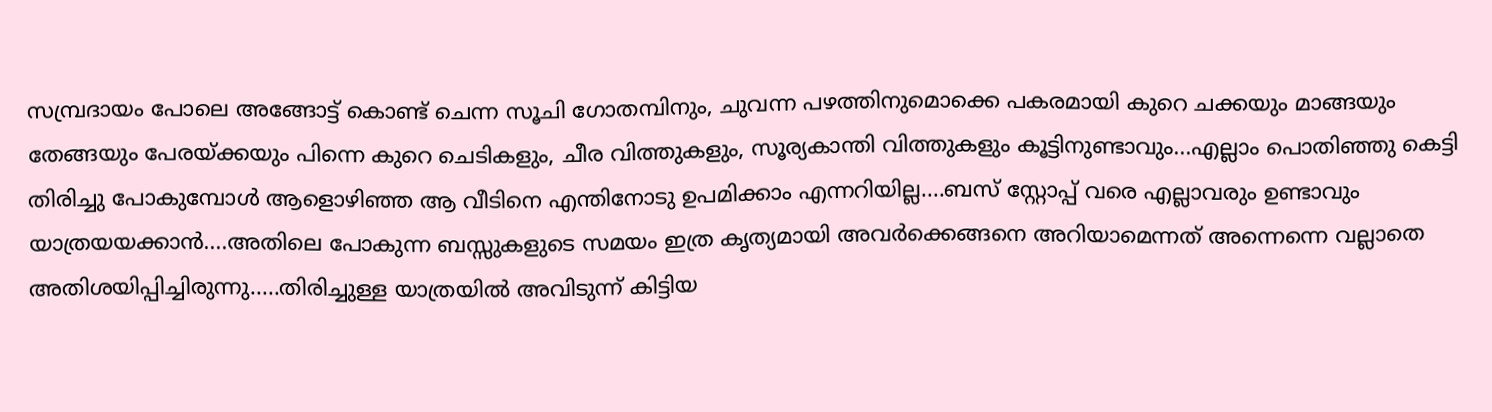സമ്പ്രദായം പോലെ അങ്ങോട്ട്‌ കൊണ്ട് ചെന്ന സൂചി ഗോതമ്പിനും, ചുവന്ന പഴത്തിനുമൊക്കെ പകരമായി കുറെ ചക്കയും മാങ്ങയും തേങ്ങയും പേരയ്ക്കയും പിന്നെ കുറെ ചെടികളും, ചീര വിത്തുകളും, സൂര്യകാന്തി വിത്തുകളും കൂട്ടിനുണ്ടാവും...എല്ലാം പൊതിഞ്ഞു കെട്ടി തിരിച്ചു പോകുമ്പോള്‍ ആളൊഴിഞ്ഞ ആ വീടിനെ എന്തിനോടു ഉപമിക്കാം എന്നറിയില്ല....ബസ്‌ സ്റ്റോപ്പ്‌ വരെ എല്ലാവരും ഉണ്ടാവും യാത്രയയക്കാന്‍....അതിലെ പോകുന്ന ബസ്സുകളുടെ സമയം ഇത്ര കൃത്യമായി അവര്‍ക്കെങ്ങനെ അറിയാമെന്നത് അന്നെന്നെ വല്ലാതെ അതിശയിപ്പിച്ചിരുന്നു.....തിരിച്ചുള്ള യാത്രയില്‍ അവിടുന്ന് കിട്ടിയ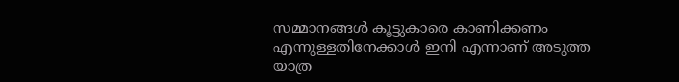സമ്മാനങ്ങള്‍ കൂട്ടുകാരെ കാണിക്കണം എന്നുള്ളതിനേക്കാള്‍ ഇനി എന്നാണ് അടുത്ത
യാത്ര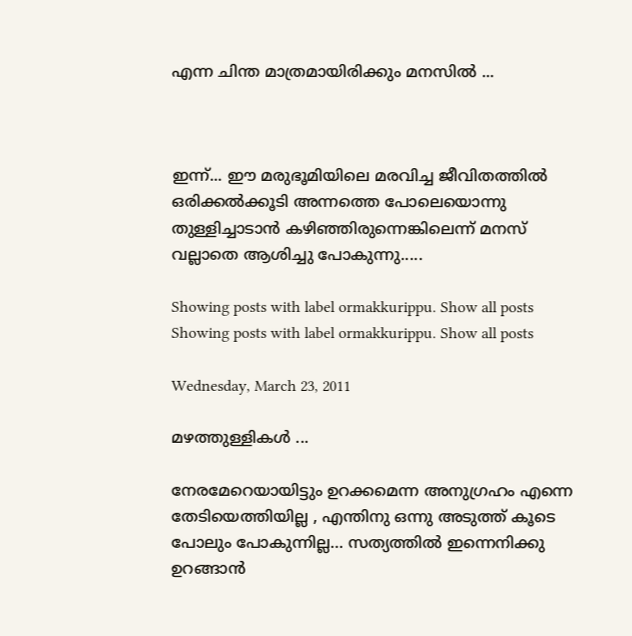എന്ന ചിന്ത മാത്രമായിരിക്കും മനസില്‍ ...



ഇന്ന്... ഈ മരുഭൂമിയിലെ മരവിച്ച ജീവിതത്തില്‍ ഒരിക്കല്‍ക്കൂടി അന്നത്തെ പോലെയൊന്നു തുള്ളിച്ചാടാന്‍ കഴിഞ്ഞിരുന്നെങ്കിലെന്ന് മനസ് വല്ലാതെ ആശിച്ചു പോകുന്നു.....

Showing posts with label ormakkurippu. Show all posts
Showing posts with label ormakkurippu. Show all posts

Wednesday, March 23, 2011

മഴത്തുള്ളികള്‍ ...

നേരമേറെയായിട്ടും ഉറക്കമെന്ന അനുഗ്രഹം എന്നെ തേടിയെത്തിയില്ല , എന്തിനു ഒന്നു അടുത്ത് കൂടെ പോലും പോകുന്നില്ല… സത്യത്തില്‍‍ ഇന്നെനിക്കു ഉറങ്ങാന്‍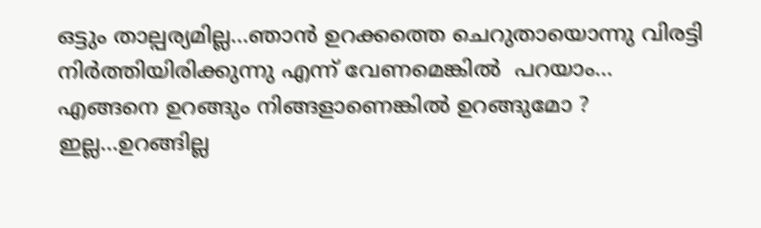ഒട്ടും താല്പര്യമില്ല...ഞാന്‍ ഉറക്കത്തെ ചെറുതായൊന്നു വിരട്ടി നിര്‍ത്തിയിരിക്കുന്നു എന്ന് വേണമെങ്കില്‍ ‍ പറയാം...
എങ്ങനെ ഉറങ്ങും നിങ്ങളാണെങ്കില്‍ ഉറങ്ങുമോ ?
ഇല്ല…ഉറങ്ങില്ല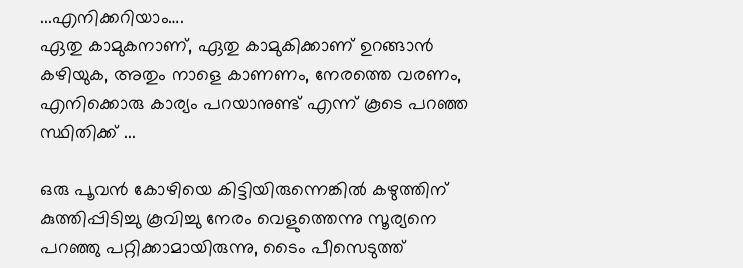...എനിക്കറിയാം….
ഏതു കാമുകനാണ്, ഏതു കാമുകിക്കാണ് ഉറങ്ങാന്‍ കഴിയുക, അതും നാളെ കാണണം, നേരത്തെ വരണം, എനിക്കൊരു കാര്യം പറയാനുണ്ട് എന്ന് കൂടെ പറഞ്ഞ സ്ഥിതിക്ക് ...

ഒരു പൂവന്‍ കോഴിയെ കിട്ടിയിരുന്നെങ്കില്‍ കഴുത്തിന്‌ കുത്തിപ്പിടിച്ചു കൂവിച്ചു നേരം വെളുത്തെന്നു സൂര്യനെ പറഞ്ഞു പറ്റിക്കാമായിരുന്നു, ടൈം പീസെടുത്ത്‌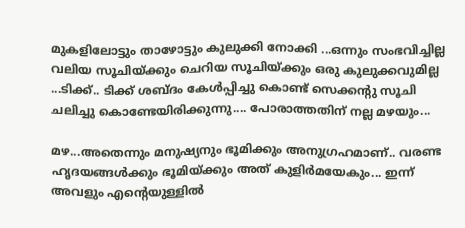മുകളിലോട്ടും താഴോട്ടും കുലുക്കി നോക്കി ...ഒന്നും സംഭവിച്ചില്ല വലിയ സൂചിയ്ക്കും ചെറിയ സൂചിയ്ക്കും ഒരു കുലുക്കവുമില്ല ...ടിക്ക്.. ടിക്ക് ശബ്ദം കേള്‍പ്പിച്ചു കൊണ്ട് സെക്കന്റു ‌സൂചി ചലിച്ചു കൊണ്ടേയിരിക്കുന്നു.... പോരാത്തതിന് നല്ല മഴയും...

മഴ...അതെന്നും മനുഷ്യനും ഭൂമിക്കും അനുഗ്രഹമാണ്.. വരണ്ട ഹൃദയങ്ങള്‍ക്കും ഭൂമിയ്ക്കും അത് കുളിര്‍മയേകും... ഇന്ന് അവളും എന്റെയുള്ളില്‍‍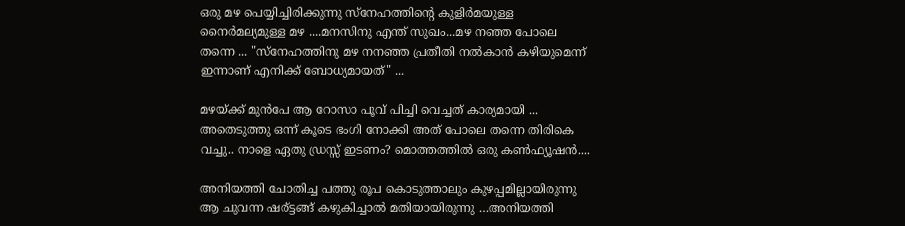ഒരു മഴ പെയ്യിച്ചിരിക്കുന്നു സ്നേഹത്തിന്റെ കുളിര്‍മയുള്ള നൈര്‍മല്യമുള്ള മഴ ....മനസിനു എന്ത് സുഖം...മഴ നഞ്ഞ പോലെ തന്നെ ... "സ്നേഹത്തിനു മഴ നനഞ്ഞ പ്രതീതി നല്‍കാന്‍ കഴിയുമെന്ന് ഇന്നാണ് എനിക്ക് ബോധ്യമായത്" ...

മഴയ്ക്ക്‌ മുന്‍പേ ആ റോസാ പൂവ് പിച്ചി വെച്ചത് കാര്യമായി ... അതെടുത്തു ഒന്ന് കൂടെ ഭംഗി നോക്കി അത് പോലെ തന്നെ തിരികെ വച്ചു.. നാളെ ഏതു ഡ്രസ്സ്‌ ഇടണം? മൊത്തത്തില്‍‍ ഒരു കണ്‍ഫ്യൂഷന്‍‍....

അനിയത്തി ചോതിച്ച പത്തു രൂപ കൊടുത്താലും കുഴപ്പമില്ലായിരുന്നു ആ ചുവന്ന ഷര്ട്ടങ്ങ്‌ കഴുകിച്ചാല്‍ മതിയായിരുന്നു …അനിയത്തി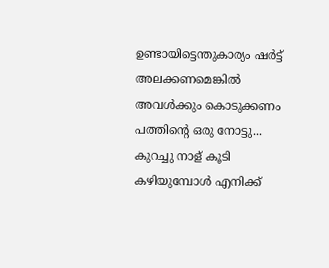ഉണ്ടായിട്ടെന്തുകാര്യം ഷര്‍ട്ട്‌ അലക്കണമെങ്കില്‍‍ അവള്‍ക്കും കൊടുക്കണം പത്തിന്‍റെ ഒരു നോട്ടു... കുറച്ചു നാള് കൂടി കഴിയുമ്പോള്‍‍ എനിക്ക്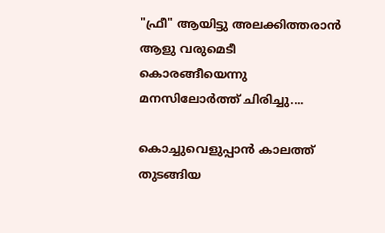"ഫ്രീ" ആയിട്ടു അലക്കിത്തരാന്‍ ആളു വരുമെടീ കൊരങ്ങീയെന്നു മനസിലോര്‍ത്ത് ചിരിച്ചു....

കൊച്ചുവെളുപ്പാന്‍ കാലത്ത് തുടങ്ങിയ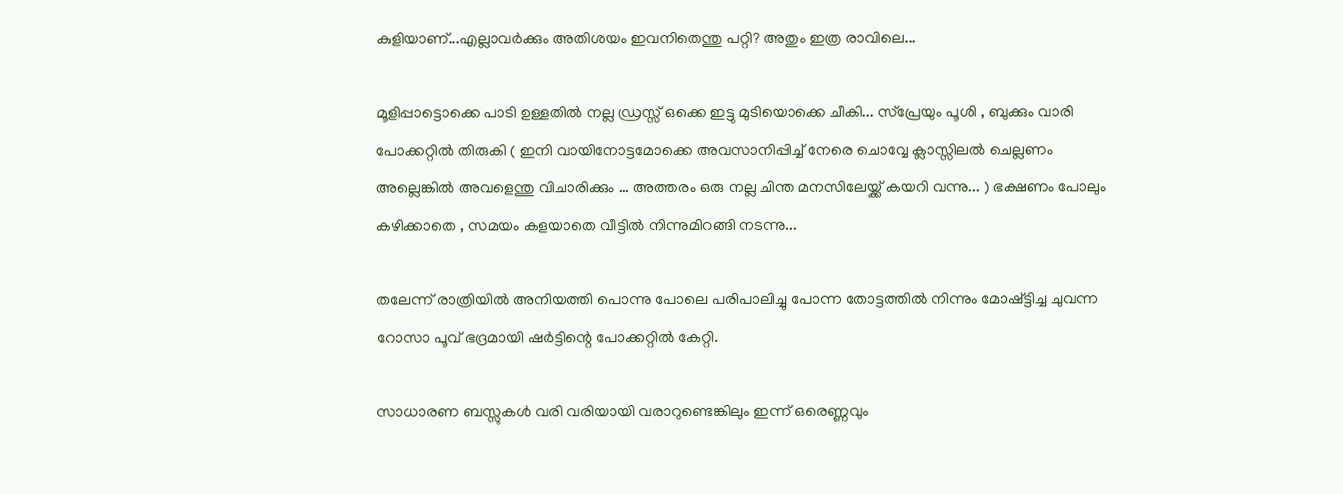കുളിയാണ്...എല്ലാവര്‍ക്കും അതിശയം ഇവനിതെന്തു പറ്റി? അതും ഇത്ര രാവിലെ...

മൂളിപ്പാട്ടൊക്കെ പാടി ഉള്ളതില്‍‍ നല്ല ഡ്രസ്സ്‌ ഒക്കെ ഇട്ടു മുടിയൊക്കെ ചീകി... സ്പ്രേയും പൂശി , ബുക്കും വാരി പോക്കറ്റില്‍ തിരുകി ( ഇനി വായിനോട്ടമോക്കെ അവസാനിപ്പിച്ച്‌ നേരെ ചൊവ്വേ ക്ലാസ്സിലല്‍ ചെല്ലണം അല്ലെങ്കില്‍ അവളെന്തു വിചാരിക്കും … അത്തരം ഒരു നല്ല ചിന്ത മനസിലേയ്ക്ക് കയറി വന്നു... ) ഭക്ഷണം പോലും കഴിക്കാതെ , സമയം കളയാതെ വീട്ടില്‍‍ നിന്നുമിറങ്ങി നടന്നു...

തലേന്ന് രാത്രിയില്‍ അനിയത്തി പൊന്നു പോലെ പരിപാലിച്ചു പോന്ന തോട്ടത്തില്‍‍ നിന്നും മോഷ്ട്ടിച്ച ചുവന്ന റോസാ പൂവ് ഭദ്രമായി ഷര്‍ട്ടിന്റെ പോക്കറ്റില്‍‍ കേറ്റി.

സാധാരണ ബസ്സുകള്‍ വരി വരിയായി വരാറുണ്ടെങ്കിലും ഇന്ന് ഒരെണ്ണവും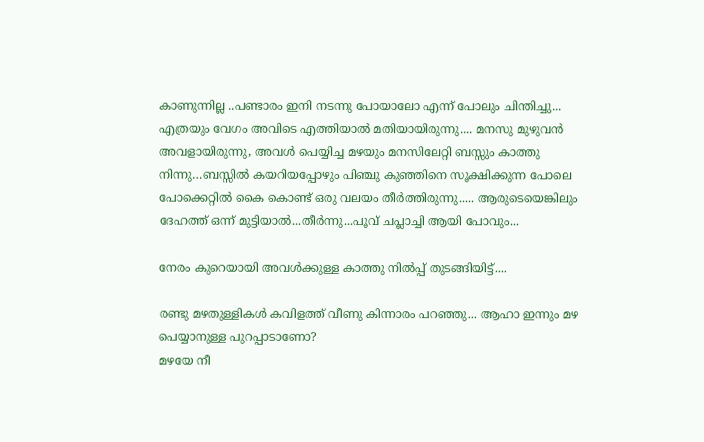കാണുന്നില്ല ..പണ്ടാരം ഇനി നടന്നു പോയാലോ എന്ന് പോലും ചിന്തിച്ചു...
എത്രയും വേഗം അവിടെ എത്തിയാല്‍‍ മതിയായിരുന്നു.... മനസു മുഴുവന്‍ അവളായിരുന്നു, അവള്‍ പെയ്യിച്ച മഴയും മനസിലേറ്റി ബസ്സും കാത്തു നിന്നു…ബസ്സില്‍ കയറിയപ്പോഴും പിഞ്ചു കുഞ്ഞിനെ സൂക്ഷിക്കുന്ന പോലെ പോക്കെറ്റില്‍‍ കൈ കൊണ്ട് ഒരു വലയം തീര്‍ത്തിരുന്നു..... ആരുടെയെങ്കിലും ദേഹത്ത് ഒന്ന് മുട്ടിയാല്‍...തീര്‍ന്നു...പൂവ് ചപ്ലാച്ചി ആയി പോവും...

നേരം കുറെയായി അവള്‍ക്കുള്ള കാത്തു നില്‍പ്പ് തുടങ്ങിയിട്ട്....

രണ്ടു മഴതുള്ളികള്‍ കവിളത്ത് വീണു കിന്നാരം പറഞ്ഞു... ആഹാ ഇന്നും മഴ പെയ്യാനുള്ള പുറപ്പാടാണോ?
മഴയേ നീ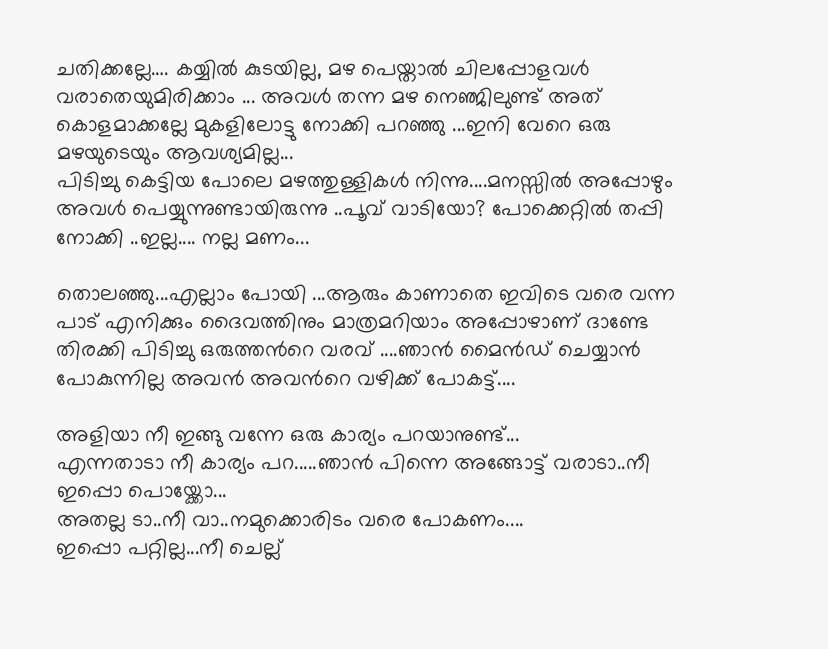ചതിക്കല്ലേ…. കയ്യില്‍ കുടയില്ല, മഴ പെയ്താല്‍ ചിലപ്പോളവള്‍ വരാതെയുമിരിക്കാം ... അവള്‍ തന്ന മഴ നെഞ്ജിലുണ്ട്‌ അത് കൊളമാക്കല്ലേ മുകളിലോട്ടു നോക്കി പറഞ്ഞു ...ഇനി വേറെ ഒരു മഴയുടെയും ആവശ്യമില്ല...
പിടിച്ചു കെട്ടിയ പോലെ മഴത്തുള്ളികള്‍‍ നിന്നു....മനസ്സില്‍‍ അപ്പോഴും അവള്‍ പെയ്യുന്നുണ്ടായിരുന്നു ..പൂവ് വാടിയോ? പോക്കെറ്റില്‍‍ തപ്പി നോക്കി ..ഇല്ല.... നല്ല മണം...

തൊലഞ്ഞു...എല്ലാം പോയി ...ആരും കാണാതെ ഇവിടെ വരെ വന്ന പാട് എനിക്കും ദൈവത്തിനും മാത്രമറിയാം അപ്പോഴാണ്‌ ദാണ്ടേ തിരക്കി പിടിച്ചു ഒരുത്തന്‍റെ വരവ് ‍....ഞാന്‍ മൈന്‍ഡ് ചെയ്യാന്‍ പോകുന്നില്ല അവന്‍ അവന്‍റെ വഴിക്ക് പോകട്ട്....

അളിയാ നീ ഇങ്ങു വന്നേ ഒരു കാര്യം പറയാനുണ്ട്...
എന്നതാടാ നീ കാര്യം പറ.....ഞാന്‍ പിന്നെ അങ്ങോട്ട്‌ വരാടാ..നീ ഇപ്പൊ പൊയ്ക്കോ...
അതല്ല ടാ..നീ വാ..നമുക്കൊരിടം വരെ പോകണം....
ഇപ്പൊ പറ്റില്ല...നീ ചെല്ല്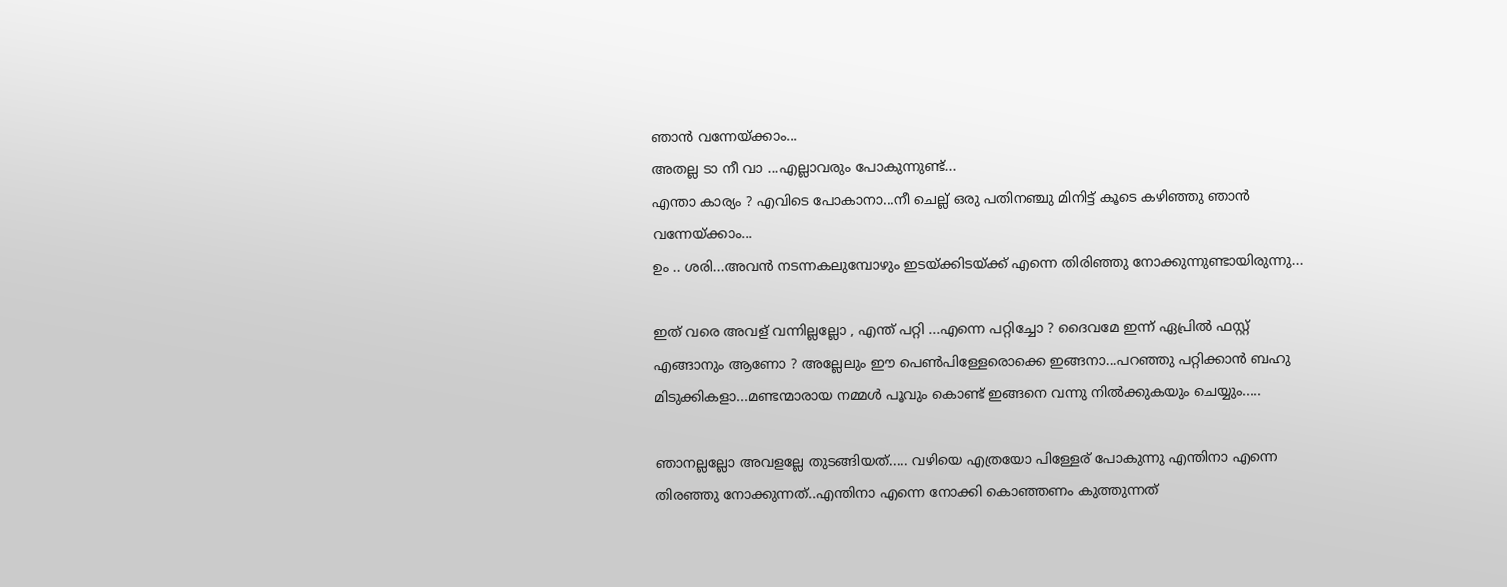ഞാന്‍ വന്നേയ്ക്കാം...
അതല്ല ടാ നീ വാ ...എല്ലാവരും പോകുന്നുണ്ട്...
എന്താ കാര്യം ? എവിടെ പോകാനാ...നീ ചെല്ല് ഒരു പതിനഞ്ചു മിനിട്ട് കൂടെ കഴിഞ്ഞു ഞാന്‍ വന്നേയ്ക്കാം...
ഉം .. ശരി...അവന്‍ നടന്നകലുമ്പോഴും ഇടയ്ക്കിടയ്ക്ക് എന്നെ തിരിഞ്ഞു നോക്കുന്നുണ്ടായിരുന്നു...

ഇത് വരെ അവള് വന്നില്ലല്ലോ , എന്ത് പറ്റി ...എന്നെ പറ്റിച്ചോ ? ദൈവമേ ഇന്ന് ഏപ്രില്‍ ഫസ്റ്റ് എങ്ങാനും ആണോ ? അല്ലേലും ഈ പെണ്‍പിള്ളേരൊക്കെ ഇങ്ങനാ...പറഞ്ഞു പറ്റിക്കാന്‍ ബഹു മിടുക്കികളാ...മണ്ടന്മാരായ നമ്മള്‍ പൂവും കൊണ്ട് ഇങ്ങനെ വന്നു നില്‍ക്കുകയും ചെയ്യും.....

ഞാനല്ലല്ലോ അവളല്ലേ തുടങ്ങിയത്..... വഴിയെ എത്രയോ പിള്ളേര് പോകുന്നു എന്തിനാ എന്നെ തിരഞ്ഞു നോക്കുന്നത്..എന്തിനാ എന്നെ നോക്കി കൊഞ്ഞണം കുത്തുന്നത്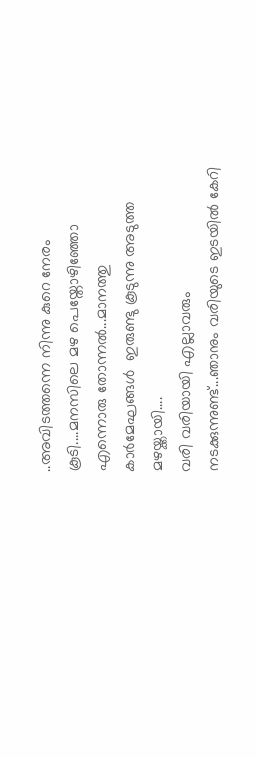..അവിടത്തന്നെ നിന്നു കുറെ നേരം കൂടി....മനസിലെ മഴ പെയ്തോഴിഞ്ഞോ എന്നൊരു തോന്നല്‍‍...മാനത്തു കാര്‍മേഘങ്ങള്‍ ‍ ഇരുണ്ടു കൂടുന്നു അടുത്ത മഴയ്ക്കായി....
വരി വരിയായി എല്ലാവരും നടക്കുന്നുണ്ട്...ഞാനും വരിയുടെ ഇടയില്‍ കേറി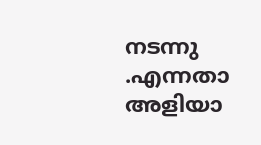നടന്നു .എന്നതാ അളിയാ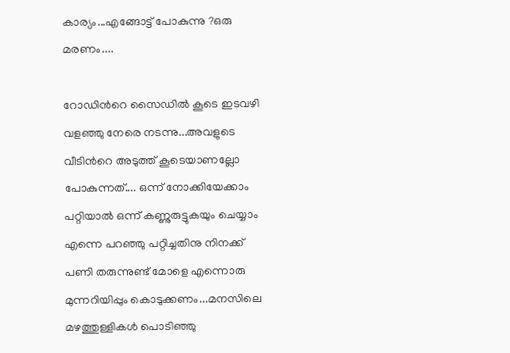കാര്യം...എങ്ങോട്ട് പോകുന്നു ?ഒരു മരണം....

റോഡിന്‍റെ സൈഡില്‍ കൂടെ ഇടവഴി വളഞ്ഞു നേരെ നടന്നു...അവളുടെ വീടിന്‍റെ അടുത്ത് കൂടെയാണല്ലോ പോകുന്നത്.... ഒന്ന് നോക്കിയേക്കാം പറ്റിയാല്‍ ഒന്ന് കണ്ണുരുട്ടുകയും ചെയ്യാം എന്നെ പറഞ്ഞു പറ്റിച്ചതിനു നിനക്ക് പണി തരുന്നുണ്ട് മോളെ എന്നൊരു മുന്നറിയിപ്പും കൊടുക്കണം...മനസിലെ മഴത്തുള്ളികള്‍ പൊടിഞ്ഞു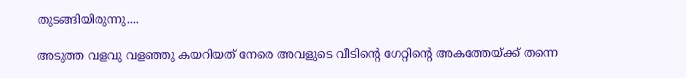തുടങ്ങിയിരുന്നു....

അടുത്ത വളവു വളഞ്ഞു കയറിയത് നേരെ അവളുടെ വീടിന്‍റെ ഗേറ്റിന്റെ അകത്തേയ്ക്ക് തന്നെ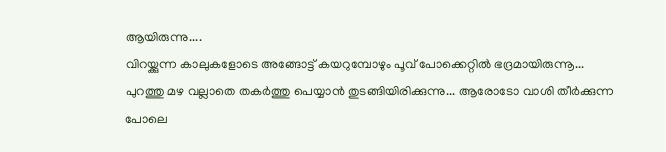ആയിരുന്നു....
വിറയ്ക്കുന്ന കാലുകളോടെ അങ്ങോട്ട്‌ കയറുമ്പോഴും പൂവ് പോക്കെറ്റില്‍‍ ഭദ്രമായിരുന്നൂ...
പുറത്തു മഴ വല്ലാതെ തകര്‍ത്തു പെയ്യാന്‍ തുടങ്ങിയിരിക്കുന്നു... ആരോടോ വാശി തീര്‍ക്കുന്ന പോലെ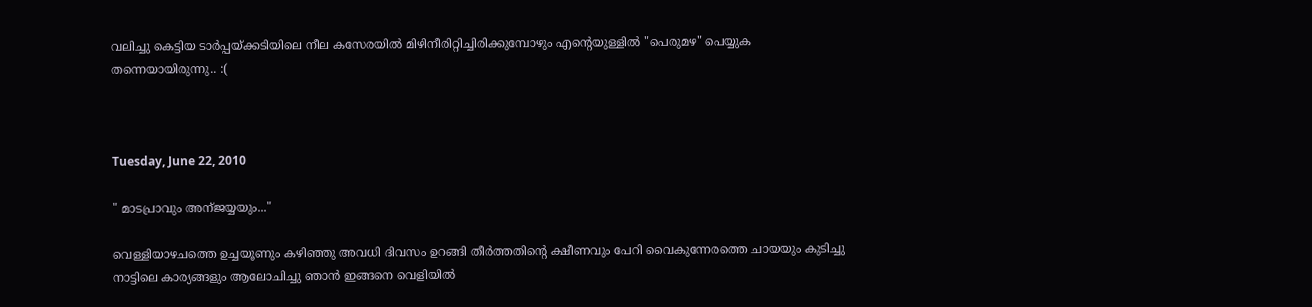വലിച്ചു കെട്ടിയ ടാര്‍പ്പയ്ക്കടിയിലെ നീല കസേരയില്‍‍ മിഴിനീരിറ്റിച്ചിരിക്കുമ്പോഴും എന്‍റെയുള്ളില്‍ "പെരുമഴ" പെയ്യുക തന്നെയായിരുന്നു.. :(



Tuesday, June 22, 2010

" മാടപ്രാവും അന്ജയ്യയും..."

വെള്ളിയാഴചത്തെ ഉച്ചയൂണും കഴിഞ്ഞു അവധി ദിവസം ഉറങ്ങി തീര്‍ത്തതിന്റെ ക്ഷീണവും പേറി വൈകുന്നേരത്തെ ചായയും കുടിച്ചു നാട്ടിലെ കാര്യങ്ങളും ആലോചിച്ചു ഞാന്‍ ഇങ്ങനെ വെളിയില്‍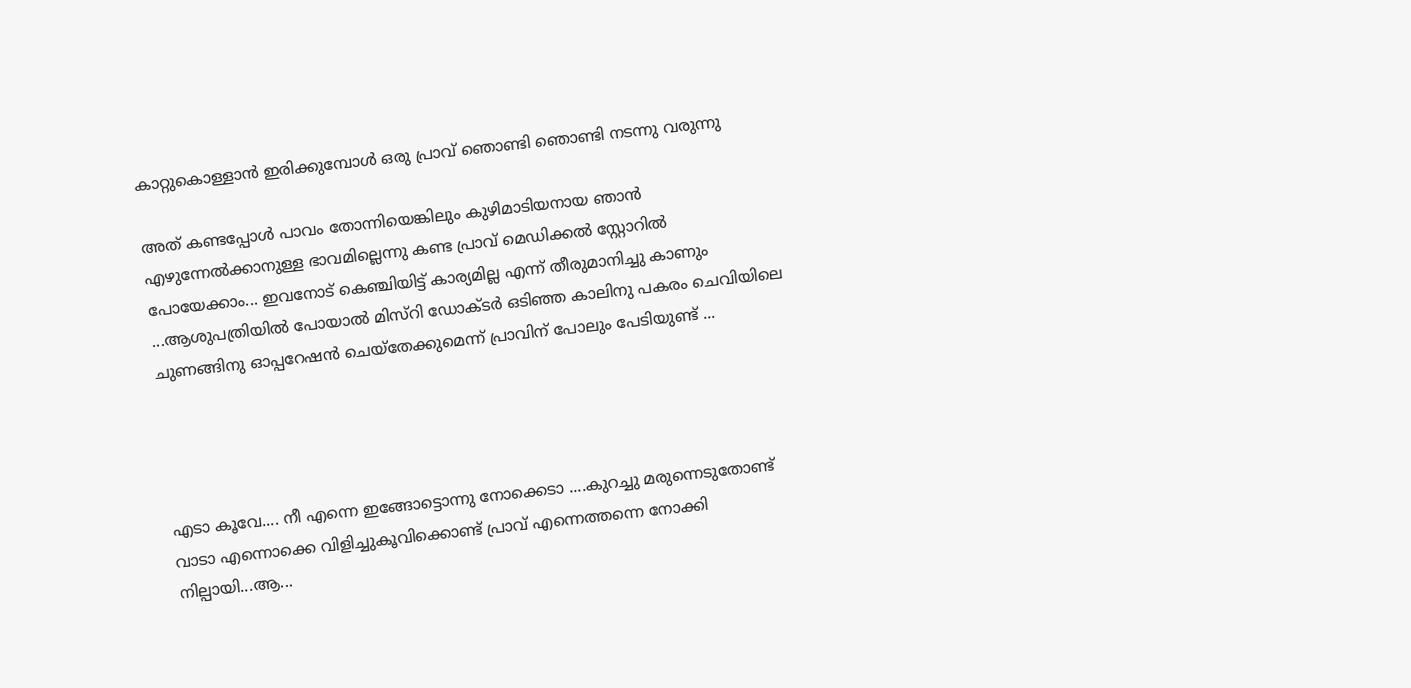കാറ്റുകൊള്ളാന്‍ ഇരിക്കുമ്പോള്‍ ഒരു പ്രാവ് ഞൊണ്ടി ഞൊണ്ടി നടന്നു വരുന്നു

അത് കണ്ടപ്പോള്‍ പാവം തോന്നിയെങ്കിലും കുഴിമാടിയനായ ഞാന്‍ എഴുന്നേല്‍ക്കാനുള്ള ഭാവമില്ലെന്നു കണ്ട പ്രാവ് മെഡിക്കല്‍ സ്റ്റോറില്‍ പോയേക്കാം... ഇവനോട് കെഞ്ചിയിട്ട് കാര്യമില്ല എന്ന് തീരുമാനിച്ചു കാണും ...ആശുപത്രിയില്‍ പോയാല്‍ മിസ്റി ഡോക്ടര്‍ ഒടിഞ്ഞ കാലിനു പകരം ചെവിയിലെ ചുണങ്ങിനു ഓപ്പറേഷന്‍ ചെയ്തേക്കുമെന്ന് പ്രാവിന് പോലും പേടിയുണ്ട് ...




എടാ കൂവേ.... നീ എന്നെ ഇങ്ങോട്ടൊന്നു നോക്കെടാ ....കുറച്ചു മരുന്നെടുതോണ്ട് വാടാ എന്നൊക്കെ വിളിച്ചുകൂവിക്കൊണ്ട് പ്രാവ് എന്നെത്തന്നെ നോക്കി നില്പായി...ആ...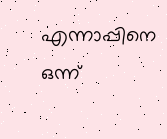എന്നാപ്പിനെ ഒന്ന്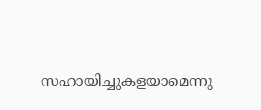സഹായിച്ചുകളയാമെന്നു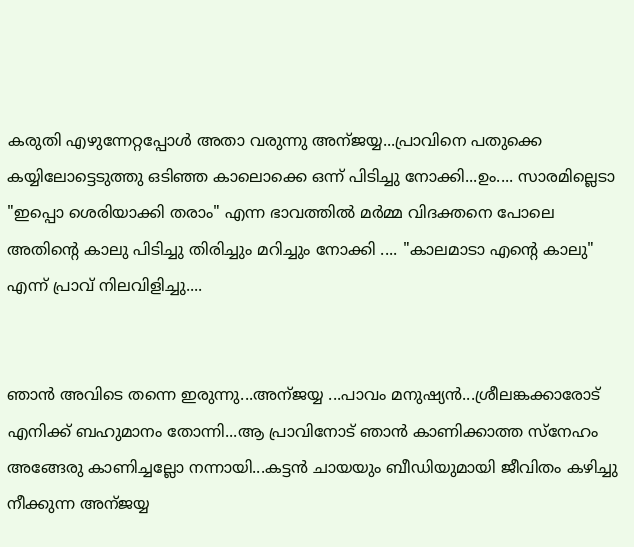കരുതി എഴുന്നേറ്റപ്പോള്‍ അതാ വരുന്നു അന്ജയ്യ...പ്രാവിനെ പതുക്കെ കയ്യിലോട്ടെടുത്തു ഒടിഞ്ഞ കാലൊക്കെ ഒന്ന് പിടിച്ചു നോക്കി...ഉം.... സാരമില്ലെടാ "ഇപ്പൊ ശെരിയാക്കി തരാം" എന്ന ഭാവത്തില്‍ മര്‍മ്മ വിദക്തനെ പോലെ അതിന്റെ കാലു പിടിച്ചു തിരിച്ചും മറിച്ചും നോക്കി .... "കാലമാടാ എന്റെ കാലു" എന്ന് പ്രാവ് നിലവിളിച്ചു....


ഞാന്‍ അവിടെ തന്നെ ഇരുന്നു...അന്ജയ്യ ...പാവം മനുഷ്യന്‍...ശ്രീലങ്കക്കാരോട് എനിക്ക് ബഹുമാനം തോന്നി...ആ പ്രാവിനോട് ഞാന്‍ കാണിക്കാത്ത സ്നേഹം അങ്ങേരു കാണിച്ചല്ലോ നന്നായി...കട്ടന്‍ ചായയും ബീഡിയുമായി ജീവിതം കഴിച്ചു നീക്കുന്ന അന്ജയ്യ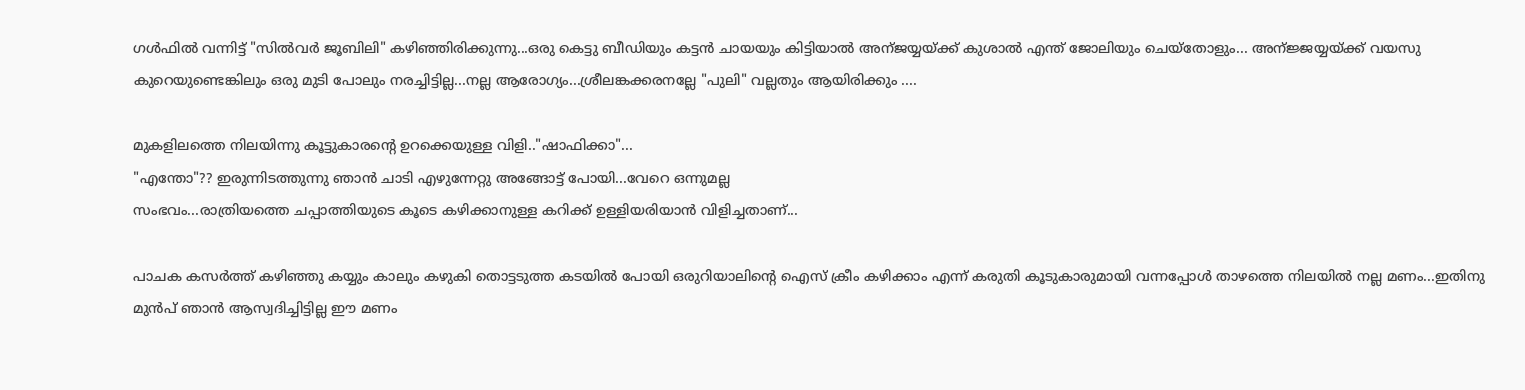ഗള്‍ഫില്‍ വന്നിട്ട് "സില്‍വര്‍ ജൂബിലി" കഴിഞ്ഞിരിക്കുന്നു...ഒരു കെട്ടു ബീഡിയും കട്ടന്‍ ചായയും കിട്ടിയാല്‍ അന്ജയ്യയ്ക്ക് കുശാല്‍ എന്ത് ജോലിയും ചെയ്തോളും... അന്ജ്ജയ്യയ്ക്ക് വയസു കുറെയുണ്ടെങ്കിലും ഒരു മുടി പോലും നരച്ചിട്ടില്ല...നല്ല ആരോഗ്യം...ശ്രീലങ്കക്കരനല്ലേ "പുലി" വല്ലതും ആയിരിക്കും ....

മുകളിലത്തെ നിലയിന്നു കൂട്ടുകാരന്റെ ഉറക്കെയുള്ള വിളി.."ഷാഫിക്കാ"...
"എന്തോ"?? ഇരുന്നിടത്തുന്നു ഞാന്‍ ചാടി എഴുന്നേറ്റു അങ്ങോട്ട്‌ പോയി...വേറെ ഒന്നുമല്ല
സംഭവം...രാത്രിയത്തെ ചപ്പാത്തിയുടെ കൂടെ കഴിക്കാനുള്ള കറിക്ക് ഉള്ളിയരിയാന്‍ വിളിച്ചതാണ്...

പാചക കസര്‍ത്ത് കഴിഞ്ഞു കയ്യും കാലും കഴുകി തൊട്ടടുത്ത കടയില്‍ പോയി ഒരുറിയാലിന്റെ ഐസ് ക്രീം കഴിക്കാം എന്ന് കരുതി കൂടുകാരുമായി വന്നപ്പോള്‍ താഴത്തെ നിലയില്‍ നല്ല മണം...ഇതിനു മുന്‍പ് ഞാന്‍ ആസ്വദിച്ചിട്ടില്ല ഈ മണം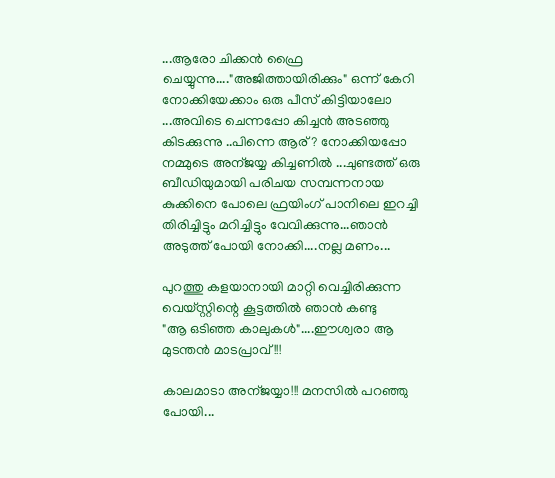...ആരോ ചിക്കന്‍ ഫ്രൈ ചെയ്യുന്നു...."അജിത്തായിരിക്കും" ഒന്ന് കേറി നോക്കിയേക്കാം ഒരു പീസ് കിട്ടിയാലോ ...അവിടെ ചെന്നപ്പോ കിച്ചന്‍ അടഞ്ഞു കിടക്കുന്നു ..പിന്നെ ആര് ? നോക്കിയപ്പോ നമ്മുടെ അന്ജയ്യ കിച്ചണില്‍ ...ചുണ്ടത്ത് ഒരു ബീഡിയുമായി പരിചയ സമ്പന്നനായ കുക്കിനെ പോലെ ഫ്രയിംഗ് പാനിലെ ഇറച്ചി തിരിച്ചിട്ടും മറിച്ചിട്ടും വേവിക്കുന്നു...ഞാന്‍ അടുത്ത് പോയി നോക്കി....നല്ല മണം...

പുറത്തു കളയാനായി മാറ്റി വെച്ചിരിക്കുന്ന വെയ്സ്റ്റിന്റെ കൂട്ടത്തില്‍ ഞാന്‍ കണ്ടു
"ആ ഒടിഞ്ഞ കാലുകള്‍"....ഈശ്വരാ ആ മുടന്തന്‍ മാടപ്രാവ് !!!

കാലമാടാ അന്ജയ്യാ!!! മനസില്‍ പറഞ്ഞു പോയി...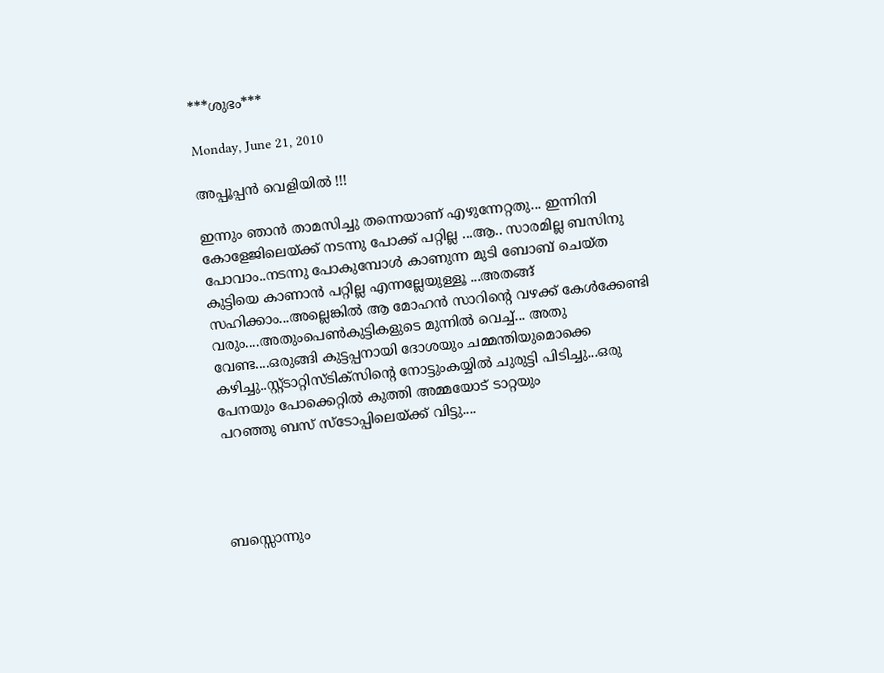***ശുഭം***

Monday, June 21, 2010

അപ്പൂപ്പന്‍ വെളിയില്‍ !!!

ഇന്നും ഞാന്‍ താമസിച്ചു തന്നെയാണ് എഴുന്നേറ്റതു... ഇന്നിനി കോളേജിലെയ്ക്ക് നടന്നു പോക്ക് പറ്റില്ല ...ആ.. സാരമില്ല ബസിനു പോവാം..നടന്നു പോകുമ്പോള്‍ കാണുന്ന മുടി ബോബ് ചെയ്ത
കുട്ടിയെ കാണാന്‍ പറ്റില്ല എന്നല്ലേയുള്ളൂ ...അതങ്ങ് സഹിക്കാം...അല്ലെങ്കില്‍ ആ മോഹന്‍ സാറിന്റെ വഴക്ക് കേള്‍ക്കേണ്ടി വരും....അതുംപെണ്‍കുട്ടികളുടെ മുന്നില്‍ വെച്ച്... അതു വേണ്ട....ഒരുങ്ങി കുട്ടപ്പനായി ദോശയും ചമ്മന്തിയുമൊക്കെ കഴിച്ചു..സ്റ്റ്ടാറ്റിസ്ടിക്സിന്റെ നോട്ടുംകയ്യില്‍ ചുരുട്ടി പിടിച്ചു...ഒരു പേനയും പോക്കെറ്റില്‍ കുത്തി അമ്മയോട് ടാറ്റയും
പറഞ്ഞു ബസ്‌ സ്ടോപ്പിലെയ്ക്ക് വിട്ടു....




ബസ്സൊന്നും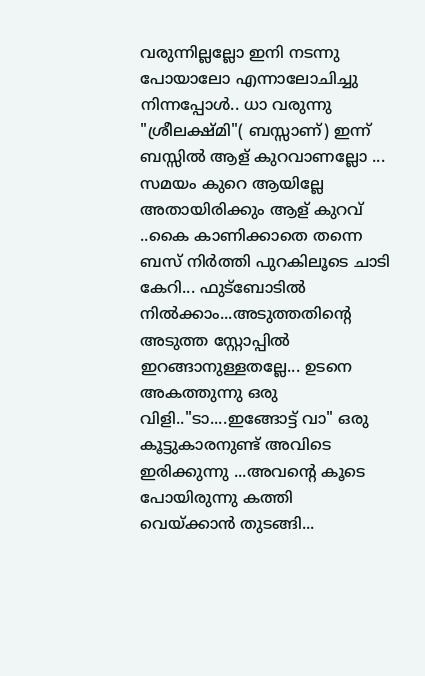വരുന്നില്ലല്ലോ ഇനി നടന്നു പോയാലോ എന്നാലോചിച്ചു നിന്നപ്പോള്‍.. ധാ വരുന്നു "ശ്രീലക്ഷ്മി"( ബസ്സാണ്) ഇന്ന് ബസ്സില്‍ ആള് കുറവാണല്ലോ ... സമയം കുറെ ആയില്ലേ അതായിരിക്കും ആള് കുറവ് ..കൈ കാണിക്കാതെ തന്നെ ബസ്‌ നിര്‍ത്തി പുറകിലൂടെ ചാടി കേറി... ഫുട്ബോടില്‍ നില്‍ക്കാം...അടുത്തതിന്റെ അടുത്ത സ്റ്റോപ്പില്‍ ഇറങ്ങാനുള്ളതല്ലേ... ഉടനെ അകത്തുന്നു ഒരു വിളി.."ടാ....ഇങ്ങോട്ട് വാ" ഒരു കൂട്ടുകാരനുണ്ട് അവിടെ ഇരിക്കുന്നു ...അവന്റെ കൂടെ പോയിരുന്നു കത്തി വെയ്ക്കാന്‍ തുടങ്ങി...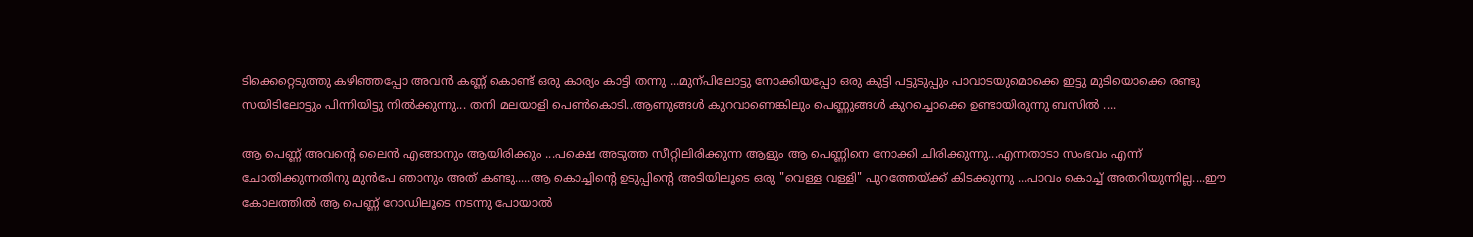ടിക്കെറ്റെടുത്തു കഴിഞ്ഞപ്പോ അവന്‍ കണ്ണ് കൊണ്ട് ഒരു കാര്യം കാട്ടി തന്നു ...മുന്പിലോട്ടു നോക്കിയപ്പോ ഒരു കുട്ടി പട്ടുടുപ്പും പാവാടയുമൊക്കെ ഇട്ടു മുടിയൊക്കെ രണ്ടു സയിടിലോട്ടും പിന്നിയിട്ടു നില്‍ക്കുന്നു... തനി മലയാളി പെണ്‍കൊടി..ആണുങ്ങള്‍ കുറവാണെങ്കിലും പെണ്ണുങ്ങള്‍ കുറച്ചൊക്കെ ഉണ്ടായിരുന്നു ബസില്‍ ....

ആ പെണ്ണ് അവന്റെ ലൈന്‍ എങ്ങാനും ആയിരിക്കും ...പക്ഷെ അടുത്ത സീറ്റിലിരിക്കുന്ന ആളും ആ പെണ്ണിനെ നോക്കി ചിരിക്കുന്നു...എന്നതാടാ സംഭവം എന്ന് ചോതിക്കുന്നതിനു മുന്‍പേ ഞാനും അത് കണ്ടു.....ആ കൊച്ചിന്റെ ഉടുപ്പിന്റെ അടിയിലൂടെ ഒരു "വെള്ള വള്ളി" പുറത്തേയ്ക്ക് കിടക്കുന്നു ...പാവം കൊച്ച് അതറിയുന്നില്ല....ഈ കോലത്തില്‍ ആ പെണ്ണ് റോഡിലൂടെ നടന്നു പോയാല്‍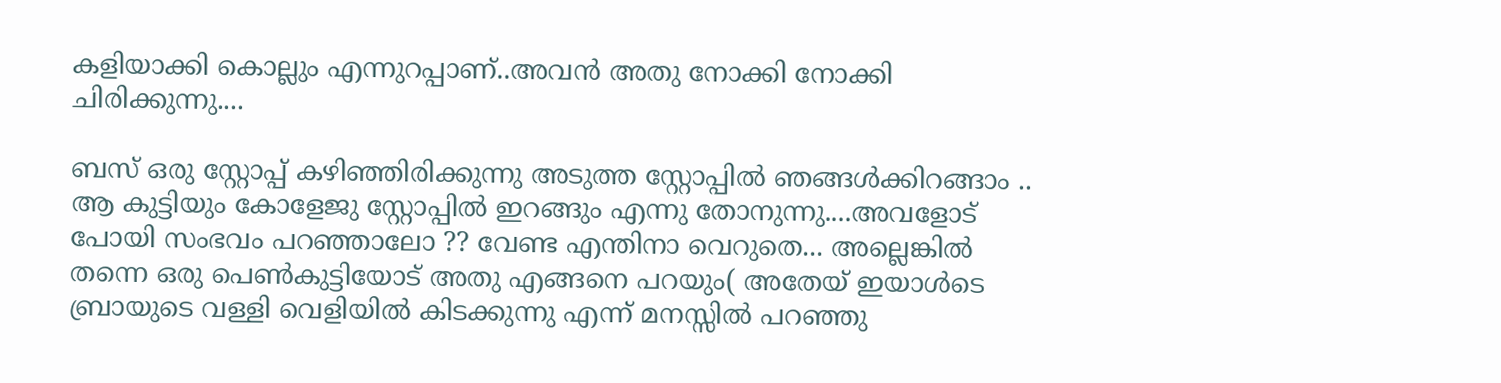കളിയാക്കി കൊല്ലും എന്നുറപ്പാണ്..അവന്‍ അതു നോക്കി നോക്കി ചിരിക്കുന്നു....

ബസ്‌ ഒരു സ്റ്റോപ്പ്‌ കഴിഞ്ഞിരിക്കുന്നു അടുത്ത സ്റ്റോപ്പില്‍ ഞങ്ങള്‍ക്കിറങ്ങാം .. ആ കുട്ടിയും കോളേജു സ്റ്റോപ്പില്‍ ഇറങ്ങും എന്നു തോനുന്നു....അവളോട്‌ പോയി സംഭവം പറഞ്ഞാലോ ?? വേണ്ട എന്തിനാ വെറുതെ... അല്ലെങ്കില്‍ തന്നെ ഒരു പെണ്‍കുട്ടിയോട് അതു എങ്ങനെ പറയും( അതേയ് ഇയാള്‍ടെ ബ്രായുടെ വള്ളി വെളിയില്‍ കിടക്കുന്നു എന്ന് മനസ്സില്‍ പറഞ്ഞു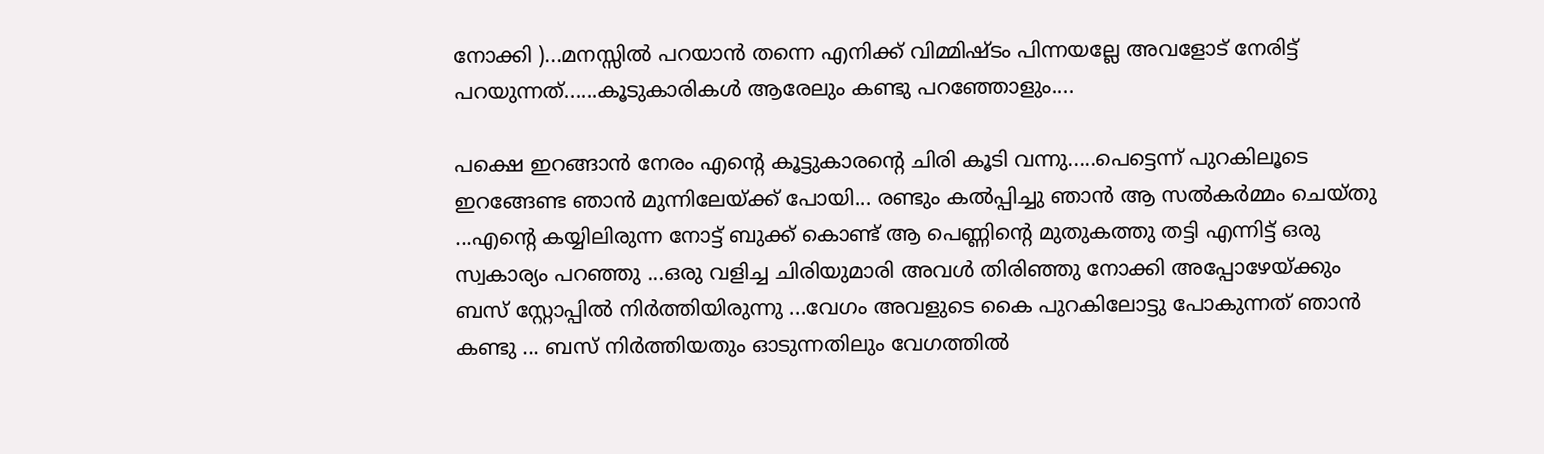നോക്കി )...മനസ്സില്‍ പറയാന്‍ തന്നെ എനിക്ക് വിമ്മിഷ്ടം പിന്നയല്ലേ അവളോട്‌ നേരിട്ട് പറയുന്നത്......കൂടുകാരികള്‍ ആരേലും കണ്ടു പറഞ്ഞോളും....

പക്ഷെ ഇറങ്ങാന്‍ നേരം എന്റെ കൂട്ടുകാരന്റെ ചിരി കൂടി വന്നു.....പെട്ടെന്ന് പുറകിലൂടെ
ഇറങ്ങേണ്ട ഞാന്‍ മുന്നിലേയ്ക്ക് പോയി... രണ്ടും കല്‍പ്പിച്ചു ഞാന്‍ ആ സല്‍കര്‍മ്മം ചെയ്തു ...എന്റെ കയ്യിലിരുന്ന നോട്ട് ബുക്ക്‌ കൊണ്ട് ആ പെണ്ണിന്റെ മുതുകത്തു തട്ടി എന്നിട്ട് ഒരു സ്വകാര്യം പറഞ്ഞു ...ഒരു വളിച്ച ചിരിയുമാരി അവള്‍ തിരിഞ്ഞു നോക്കി അപ്പോഴേയ്ക്കും ബസ്‌ സ്റ്റോപ്പില്‍ നിര്‍ത്തിയിരുന്നു ...വേഗം അവളുടെ കൈ പുറകിലോട്ടു പോകുന്നത് ഞാന്‍ കണ്ടു ... ബസ്‌ നിര്‍ത്തിയതും ഓടുന്നതിലും വേഗത്തില്‍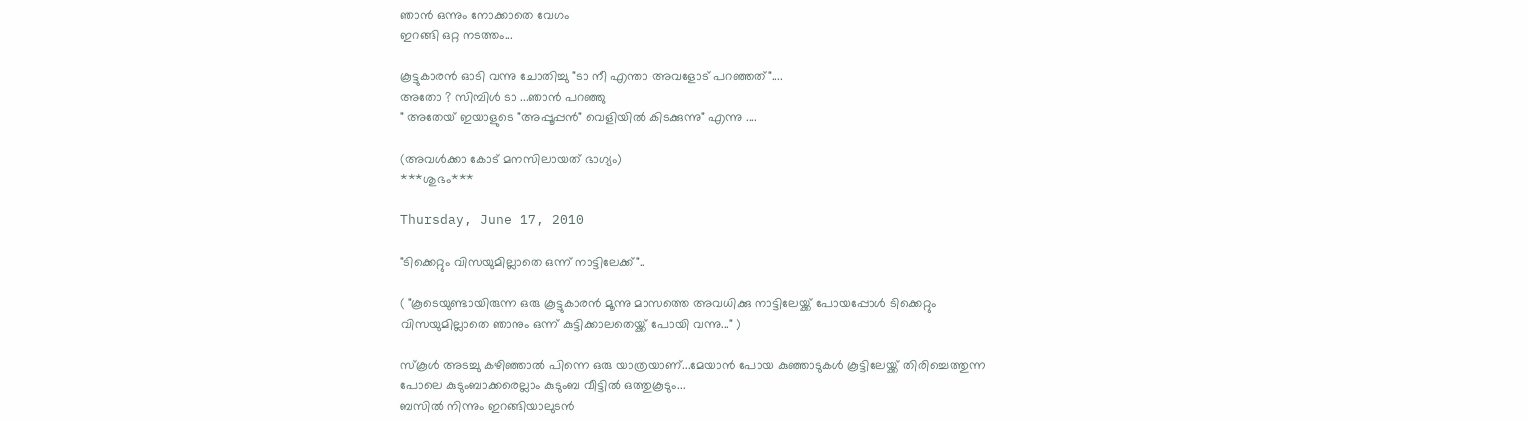ഞാന്‍ ഒന്നും നോക്കാതെ വേഗം
ഇറങ്ങി ഒറ്റ നടത്തം...

കൂട്ടുകാരന്‍ ഓടി വന്നു ചോതിച്ചു "ടാ നീ എന്താ അവളോട്‌ പറഞ്ഞത്"....
അതോ ? സിമ്പിള്‍ ടാ ...ഞാന്‍ പറഞ്ഞു
" അതേയ് ഇയാളുടെ "അപ്പൂപ്പന്‍" വെളിയില്‍ കിടക്കുന്നു" എന്നു ....

(അവള്‍ക്കാ കോട് മനസിലായത് ഭാഗ്യം)
***ശുഭം***

Thursday, June 17, 2010

"ടിക്കെറ്റും വിസയുമില്ലാതെ ഒന്ന് നാട്ടിലേക്ക്"..

( "കൂടെയുണ്ടായിരുന്ന ഒരു കൂട്ടുകാരന്‍ മൂന്നു മാസത്തെ അവധിക്കു നാട്ടിലേയ്ക്ക് പോയപ്പോള്‍ ടിക്കെറ്റും വിസയുമില്ലാതെ ഞാനും ഒന്ന് കുട്ടിക്കാലതെയ്ക്ക് പോയി വന്നു..." )

സ്കൂള്‍ അടച്ചു കഴിഞ്ഞാല്‍ പിന്നെ ഒരു യാത്രയാണ്...മേയാന്‍ പോയ കുഞ്ഞാടുകള്‍ കൂട്ടിലേയ്ക്ക്‌ തിരിച്ചെത്തുന്ന പോലെ കുടുംബാക്കരെല്ലാം കുടുംബ വീട്ടില്‍ ഒത്തുകൂടും...
ബസില്‍ നിന്നും ഇറങ്ങിയാലുടന്‍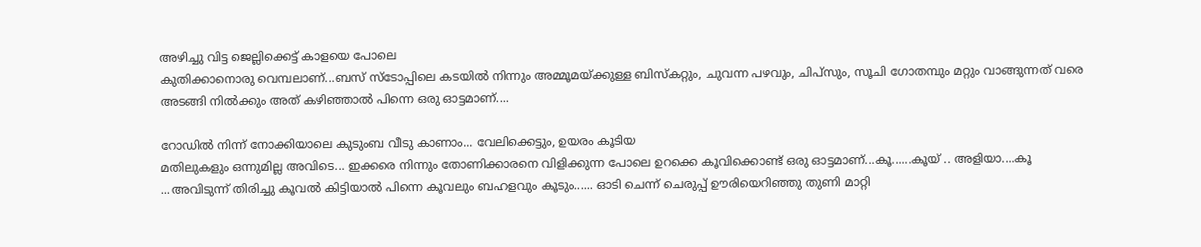അഴിച്ചു വിട്ട ജെല്ലിക്കെട്ട് കാളയെ പോലെ
കുതിക്കാനൊരു വെമ്പലാണ്‌...ബസ്‌ സ്ടോപ്പിലെ കടയില്‍ നിന്നും അമ്മൂമയ്ക്കുള്ള ബിസ്കറ്റും, ചുവന്ന പഴവും, ചിപ്സും, സൂചി ഗോതമ്പും മറ്റും വാങ്ങുന്നത് വരെ അടങ്ങി നില്‍ക്കും അത് കഴിഞ്ഞാല്‍ പിന്നെ ഒരു ഓട്ടമാണ്....

റോഡില്‍ നിന്ന് നോക്കിയാലെ കുടുംബ വീടു കാണാം... വേലിക്കെട്ടും, ഉയരം കൂടിയ
മതിലുകളും ഒന്നുമില്ല അവിടെ... ഇക്കരെ നിന്നും തോണിക്കാരനെ വിളിക്കുന്ന പോലെ ഉറക്കെ കൂവിക്കൊണ്ട് ഒരു ഓട്ടമാണ്...കൂ......കൂയ് .. അളിയാ....കൂ ...അവിടുന്ന് തിരിച്ചു കൂവല്‍ കിട്ടിയാല്‍ പിന്നെ കൂവലും ബഹളവും കൂടും...... ഓടി ചെന്ന് ചെരുപ്പ് ഊരിയെറിഞ്ഞു തുണി മാറ്റി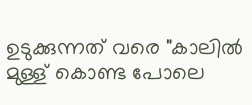ഉടുക്കുന്നത് വരെ "കാലില്‍ മുള്ള് കൊണ്ട പോലെ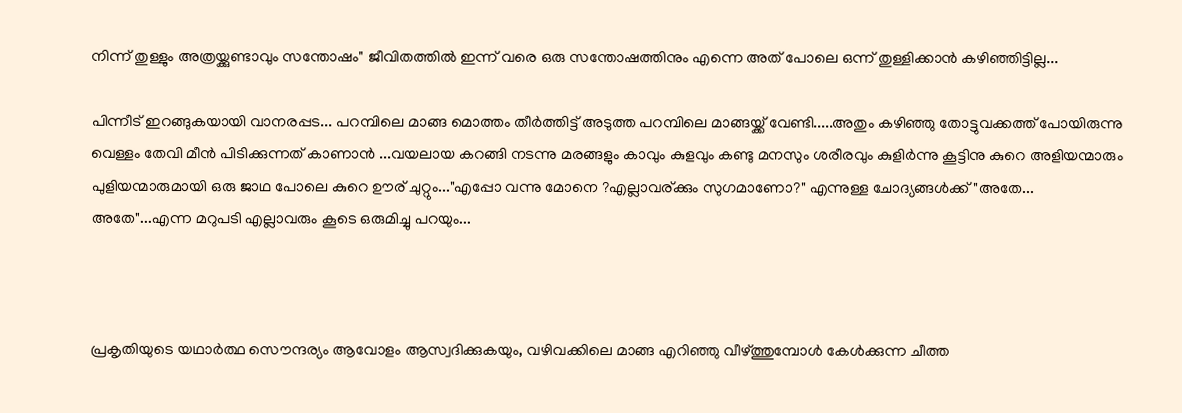നിന്ന് തുള്ളും അത്രയ്ക്കുണ്ടാവും സന്തോഷം" ജീവിതത്തില്‍ ഇന്ന് വരെ ഒരു സന്തോഷത്തിനും എന്നെ അത് പോലെ ഒന്ന് തുള്ളിക്കാന്‍ കഴിഞ്ഞിട്ടില്ല...

പിന്നീട് ഇറങ്ങുകയായി വാനരപ്പട... പറമ്പിലെ മാങ്ങ മൊത്തം തീര്‍ത്തിട്ട് അടുത്ത പറമ്പിലെ മാങ്ങയ്ക്ക് വേണ്ടി.....അതും കഴിഞ്ഞു തോട്ടുവക്കത്ത് പോയിരുന്നു വെള്ളം തേവി മീന്‍ പിടിക്കുന്നത്‌ കാണാന്‍ ...വയലായ കറങ്ങി നടന്നു മരങ്ങളും കാവും കുളവും കണ്ടു മനസും ശരീരവും കുളിര്‍ന്നു കൂട്ടിനു കുറെ അളിയന്മാരും പുളിയന്മാരുമായി ഒരു ജാഥ പോലെ കുറെ ഊര് ചുറ്റും..."എപ്പോ വന്നു മോനെ ?എല്ലാവര്ക്കും സുഗമാണോ?" എന്നുള്ള ചോദ്യങ്ങള്‍ക്ക് "അതേ... അതേ"...എന്ന മറുപടി എല്ലാവരും കൂടെ ഒരുമിച്ചു പറയും...



പ്രകൃതിയുടെ യഥാര്‍ത്ഥ സൌന്ദര്യം ആവോളം ആസ്വദിക്കുകയും, വഴിവക്കിലെ മാങ്ങ എറിഞ്ഞു വീഴ്ത്തുമ്പോള്‍ കേള്‍ക്കുന്ന ചീത്ത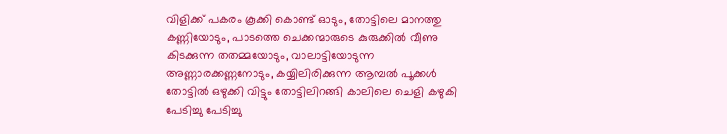വിളിക്ക് പകരം കൂക്കി കൊണ്ട് ഓടും, തോട്ടിലെ മാനത്തു കണ്ണിയോടും, പാടത്തെ ചെക്കന്മാരുടെ കുരുക്കില്‍ വീണു കിടക്കുന്ന തതമ്മയോടും, വാലാട്ടിയോടുന്ന അണ്ണാരക്കണ്ണനോടും, കയ്യിലിരിക്കുന്ന ആമ്പല്‍ പൂക്കള്‍ തോട്ടില്‍ ഒഴുക്കി വിട്ടും തോട്ടിലിറങ്ങി കാലിലെ ചെളി കഴുകി പേടിച്ചു പേടിച്ചു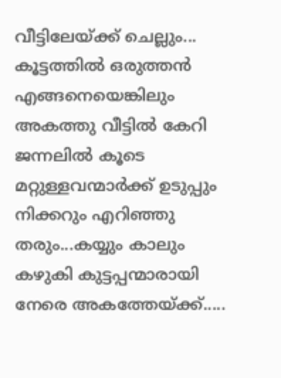വീട്ടിലേയ്ക്ക് ചെല്ലും...
കൂട്ടത്തില്‍ ഒരുത്തന്‍ എങ്ങനെയെങ്കിലും അകത്തു വീട്ടില്‍ കേറി ജന്നലില്‍ കൂടെ മറ്റുള്ളവന്മാര്‍ക്ക് ഉടുപ്പും നിക്കറും എറിഞ്ഞു തരും...കയ്യും കാലും കഴുകി കുട്ടപ്പന്മാരായി നേരെ അകത്തേയ്ക്ക്.....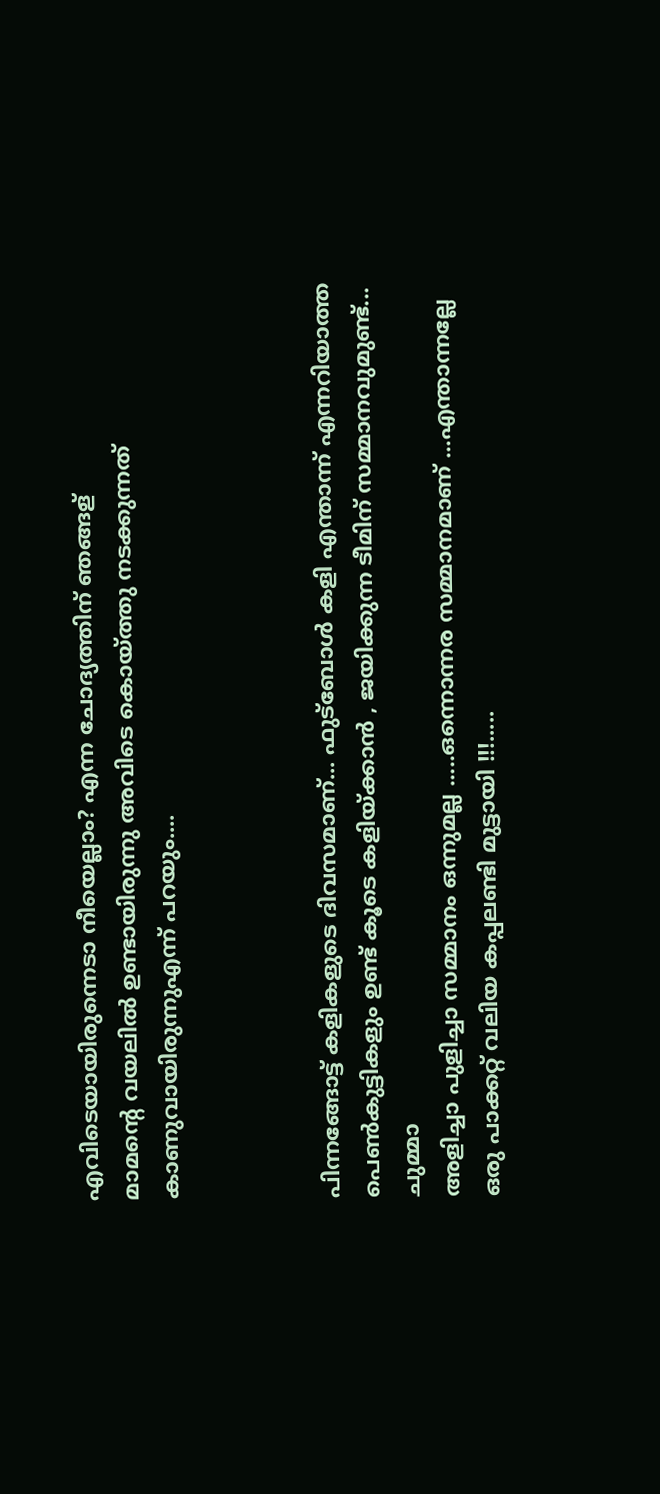എവിടെയായിരുന്നെടാ നീയെല്ലാം? എന്ന ചോദ്യത്തിന് ഞങ്ങള്
മാമന്‍റെ വയലില്‍ ഉണ്ടായിരുന്നു അവിടെ കൊയ്ത്തു നടക്കുന്നത് കാണുവായിരുന്നുഎന്ന് പറയും....



പിന്നങ്ങോട്ട് കളികളുടെ ദിവസമാണ്... ഫുട്ബോള്‍ കളി എന്താന്ന് എന്നറിയാത്ത പെണ്‍കുട്ടികളും ഉണ്ട് കൂടെ കളിയ്ക്കാന്‍ , ജയിക്കുന്ന ടീമിന് സമ്മാനവുമുണ്ട്...
ചുമ്മാ
അളിച്ചാ പുളിച്ചാ സമ്മാനം ഒന്നുമല്ല .....ഒന്നൊന്നര സമ്മാനമാണ് ...എന്താന്നല്ലേ ഒരു പാക്കറ്റ് വലിയ കപ്പലണ്ടി മുട്ടായി !!!.....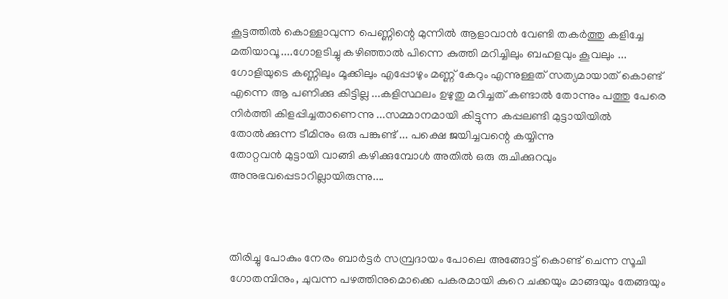കൂട്ടത്തില്‍ കൊള്ളാവുന്ന പെണ്ണിന്റെ മുന്നില്‍ ആളാവാന്‍ വേണ്ടി തകര്‍ത്തു കളിച്ചേ മതിയാവൂ....ഗോളടിച്ചു കഴിഞ്ഞാല്‍ പിന്നെ കുത്തി മറിച്ചിലും ബഹളവും കൂവലും ... ഗോളിയുടെ കണ്ണിലും മൂക്കിലും എപ്പോഴും മണ്ണ് കേറും എന്നുള്ളത് സത്യമായാത് കൊണ്ട് എന്നെ ആ പണിക്കു കിട്ടില്ല ...കളിസ്ഥലം ഉഴുതു മറിച്ചത് കണ്ടാല്‍ തോന്നും പത്തു പേരെ നിര്‍ത്തി കിളപ്പിച്ചതാണെന്നു ...സമ്മാനമായി കിട്ടുന്ന കപ്പലണ്ടി മുട്ടായിയില്‍ തോല്‍ക്കുന്ന ടീമിനും ഒരു പങ്കുണ്ട് ... പക്ഷെ ജയിച്ചവന്റെ കയ്യിന്നു
തോറ്റവന്‍ മുട്ടായി വാങ്ങി കഴിക്കുമ്പോള്‍ അതില്‍ ഒരു രുചിക്കുറവും അനുഭവപ്പെടാറില്ലായിരുന്നു....



തിരിച്ചു പോകും നേരം ബാര്‍ട്ടര്‍ സമ്പ്രദായം പോലെ അങ്ങോട്ട്‌ കൊണ്ട് ചെന്ന സൂചി ഗോതമ്പിനും, ചുവന്ന പഴത്തിനുമൊക്കെ പകരമായി കുറെ ചക്കയും മാങ്ങയും തേങ്ങയും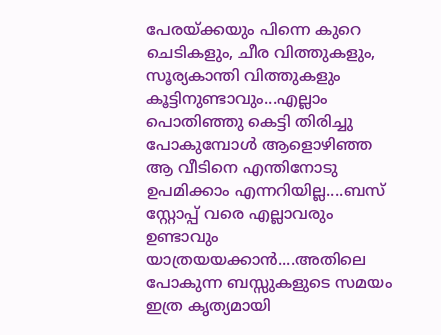പേരയ്ക്കയും പിന്നെ കുറെ ചെടികളും, ചീര വിത്തുകളും, സൂര്യകാന്തി വിത്തുകളും കൂട്ടിനുണ്ടാവും...എല്ലാം പൊതിഞ്ഞു കെട്ടി തിരിച്ചു പോകുമ്പോള്‍ ആളൊഴിഞ്ഞ ആ വീടിനെ എന്തിനോടു ഉപമിക്കാം എന്നറിയില്ല....ബസ്‌ സ്റ്റോപ്പ്‌ വരെ എല്ലാവരും ഉണ്ടാവും യാത്രയയക്കാന്‍....അതിലെ പോകുന്ന ബസ്സുകളുടെ സമയം ഇത്ര കൃത്യമായി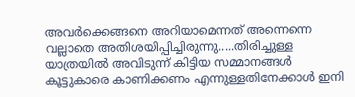അവര്‍ക്കെങ്ങനെ അറിയാമെന്നത് അന്നെന്നെ വല്ലാതെ അതിശയിപ്പിച്ചിരുന്നു.....തിരിച്ചുള്ള യാത്രയില്‍ അവിടുന്ന് കിട്ടിയ സമ്മാനങ്ങള്‍ കൂട്ടുകാരെ കാണിക്കണം എന്നുള്ളതിനേക്കാള്‍ ഇനി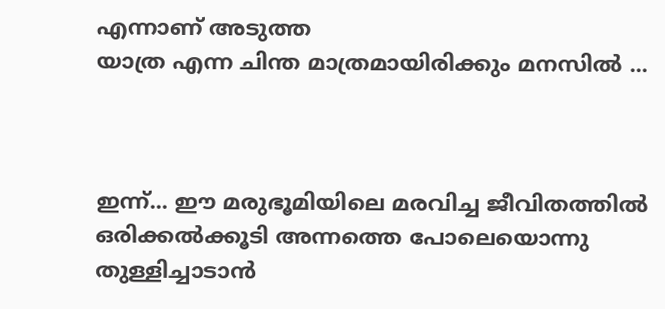എന്നാണ് അടുത്ത
യാത്ര എന്ന ചിന്ത മാത്രമായിരിക്കും മനസില്‍ ...



ഇന്ന്... ഈ മരുഭൂമിയിലെ മരവിച്ച ജീവിതത്തില്‍ ഒരിക്കല്‍ക്കൂടി അന്നത്തെ പോലെയൊന്നു തുള്ളിച്ചാടാന്‍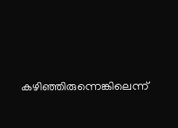കഴിഞ്ഞിരുന്നെങ്കിലെന്ന്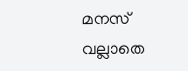മനസ് വല്ലാതെ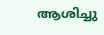ആശിച്ചു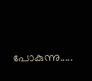പോകുന്നു.....